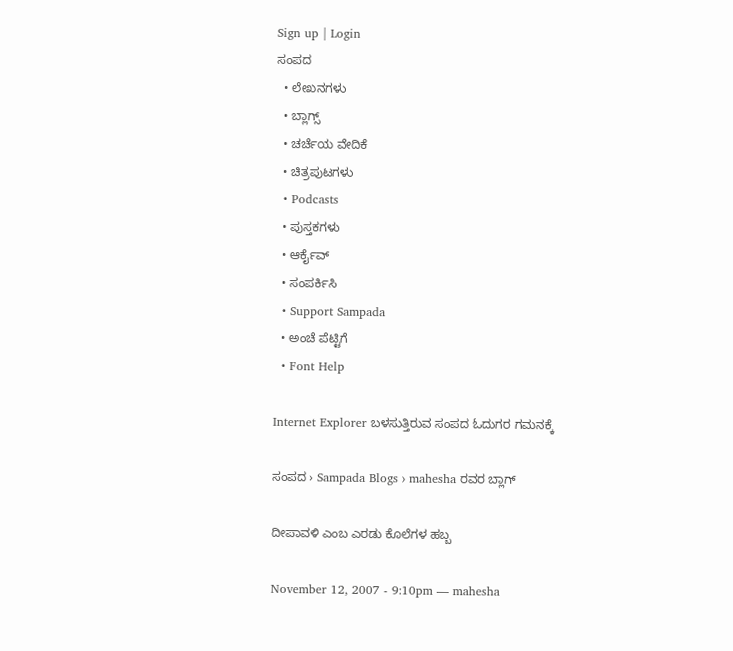Sign up | Login
ಸಂಪದ
  • ಲೇಖನಗಳು
  • ಬ್ಲಾಗ್ಸ್
  • ಚರ್ಚೆಯ ವೇದಿಕೆ
  • ಚಿತ್ರಪುಟಗಳು
  • Podcasts
  • ಪುಸ್ತಕಗಳು
  • ಆರ್ಕೈವ್
  • ಸಂಪರ್ಕಿಸಿ
  • Support Sampada
  • ಅಂಚೆ ಪೆಟ್ಟಿಗೆ
  • Font Help

Internet Explorer ಬಳಸುತ್ತಿರುವ ಸಂಪದ ಓದುಗರ ಗಮನಕ್ಕೆ

ಸಂಪದ › Sampada Blogs › mahesha ರವರ ಬ್ಲಾಗ್

ದೀಪಾವಳಿ ಎಂಬ ಎರಡು ಕೊಲೆಗಳ ಹಬ್ಬ

November 12, 2007 - 9:10pm — mahesha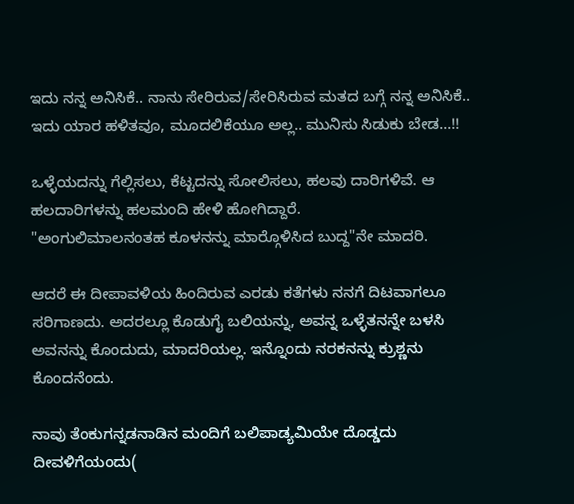ಇದು ನನ್ನ ಅನಿಸಿಕೆ.. ನಾನು ಸೇರಿರುವ/ಸೇರಿಸಿರುವ ಮತದ ಬಗ್ಗೆ ನನ್ನ ಅನಿಸಿಕೆ.. ಇದು ಯಾರ ಹಳಿತವೂ, ಮೂದಲಿಕೆಯೂ ಅಲ್ಲ.. ಮುನಿಸು ಸಿಡುಕು ಬೇಡ...!!

ಒಳ್ಳೆಯದನ್ನು ಗೆಲ್ಲಿಸಲು, ಕೆಟ್ಟದನ್ನು ಸೋಲಿಸಲು, ಹಲವು ದಾರಿಗಳಿವೆ. ಆ ಹಲದಾರಿಗಳನ್ನು ಹಲಮಂದಿ ಹೇಳಿ ಹೋಗಿದ್ದಾರೆ.
"ಅಂಗುಲಿಮಾಲನಂತಹ ಕೂಳನನ್ನು ಮಾರ್‍ಗೊಳಿಸಿದ ಬುದ್ದ"ನೇ ಮಾದರಿ.

ಆದರೆ ಈ ದೀಪಾವಳಿಯ ಹಿಂದಿರುವ ಎರಡು ಕತೆಗಳು ನನಗೆ ದಿಟವಾಗಲೂ ಸರಿಗಾಣದು. ಅದರಲ್ಲೂ ಕೊಡುಗೈ ಬಲಿಯನ್ನು, ಅವನ್ನ ಒಳ್ಳೆತನನ್ನೇ ಬಳಸಿ ಅವನನ್ನು ಕೊಂದುದು, ಮಾದರಿಯಲ್ಲ. ಇನ್ನೊಂದು ನರಕನನ್ನು ಕ್ರುಶ್ಣನು ಕೊಂದನೆಂದು.

ನಾವು ತೆಂಕುಗನ್ನಡನಾಡಿನ ಮಂದಿಗೆ ಬಲಿಪಾಡ್ಯಮಿಯೇ ದೊಡ್ಡದು ದೀವಳಿಗೆಯಂದು(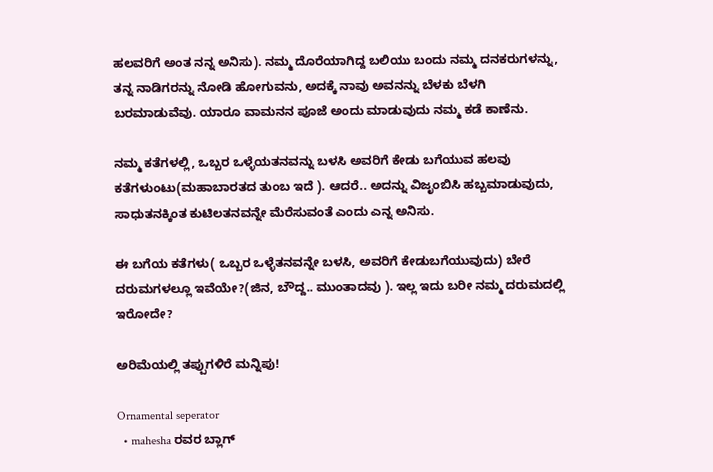ಹಲವರಿಗೆ ಅಂತ ನನ್ನ ಅನಿಸು). ನಮ್ಮ ದೊರೆಯಾಗಿದ್ದ ಬಲಿಯು ಬಂದು ನಮ್ಮ ದನಕರುಗಳನ್ನು, ತನ್ನ ನಾಡಿಗರನ್ನು ನೋಡಿ ಹೋಗುವನು, ಅದಕ್ಕೆ ನಾವು ಅವನನ್ನು ಬೆಳಕು ಬೆಳಗಿ ಬರಮಾಡುವೆವು. ಯಾರೂ ವಾಮನನ ಪೂಜೆ ಅಂದು ಮಾಡುವುದು ನಮ್ಮ ಕಡೆ ಕಾಣೆನು.

ನಮ್ಮ ಕತೆಗಳಲ್ಲಿ, ಒಬ್ಬರ ಒಳ್ಳೆಯತನವನ್ನು ಬಳಸಿ ಅವರಿಗೆ ಕೇಡು ಬಗೆಯುವ ಹಲವು ಕತೆಗಳುಂಟು(ಮಹಾಬಾರತದ ತುಂಬ ಇದೆ ). ಆದರೆ.. ಅದನ್ನು ವಿಜೃಂಬಿಸಿ ಹಬ್ಬಮಾಡುವುದು, ಸಾಧುತನಕ್ಕಿಂತ ಕುಟಿಲತನವನ್ನೇ ಮೆರೆಸುವಂತೆ ಎಂದು ಎನ್ನ ಅನಿಸು.

ಈ ಬಗೆಯ ಕತೆಗಳು( ಒಬ್ಬರ ಒಳ್ಳೆತನವನ್ನೇ ಬಳಸಿ, ಅವರಿಗೆ ಕೇಡುಬಗೆಯುವುದು) ಬೇರೆ ದರುಮಗಳಲ್ಲೂ ಇವೆಯೇ?(ಜಿನ, ಬೌದ್ದ.. ಮುಂತಾದವು ). ಇಲ್ಲ ಇದು ಬರೀ ನಮ್ಮ ದರುಮದಲ್ಲಿ ಇರೋದೇ?

ಅರಿಮೆಯಲ್ಲಿ ತಪ್ಪುಗಳಿರೆ ಮನ್ನಿಪು!

Ornamental seperator
  • mahesha ರವರ ಬ್ಲಾಗ್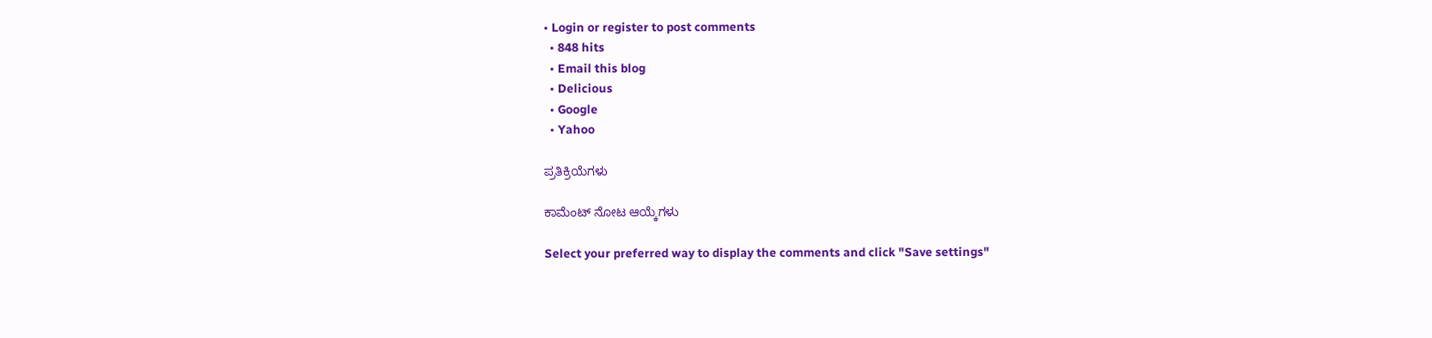• Login or register to post comments
  • 848 hits
  • Email this blog
  • Delicious
  • Google
  • Yahoo

ಪ್ರತಿಕ್ರಿಯೆಗಳು

ಕಾಮೆಂಟ್ ನೋಟ ಆಯ್ಕೆಗಳು

Select your preferred way to display the comments and click "Save settings"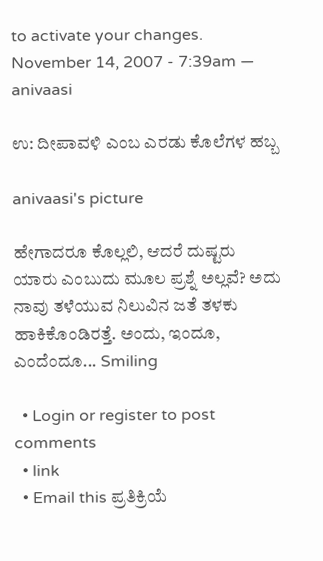to activate your changes.
November 14, 2007 - 7:39am — anivaasi

ಉ: ದೀಪಾವಳಿ ಎಂಬ ಎರಡು ಕೊಲೆಗಳ ಹಬ್ಬ

anivaasi's picture

ಹೇಗಾದರೂ ಕೊಲ್ಲಲಿ, ಆದರೆ ದುಷ್ಟರು ಯಾರು ಎಂಬುದು ಮೂಲ ಪ್ರಶ್ನೆ ಅಲ್ಲವೆ? ಅದು ನಾವು ತಳೆಯುವ ನಿಲುವಿನ ಜತೆ ತಳಕು ಹಾಕಿಕೊಂಡಿರತ್ತೆ. ಅಂದು, ಇಂದೂ, ಎಂದೆಂದೂ... Smiling

  • Login or register to post comments
  • link
  • Email this ಪ್ರತಿಕ್ರಿಯೆ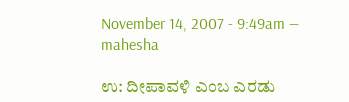November 14, 2007 - 9:49am — mahesha

ಉ: ದೀಪಾವಳಿ ಎಂಬ ಎರಡು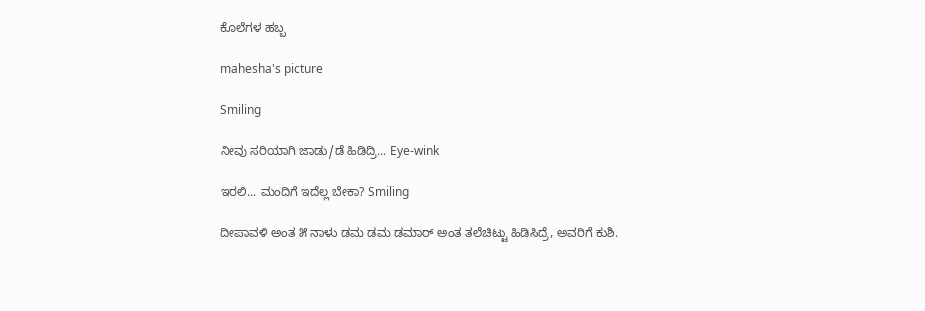ಕೊಲೆಗಳ ಹಬ್ಬ

mahesha's picture

Smiling

ನೀವು ಸರಿಯಾಗಿ ಜಾಡು/ಡೆ ಹಿಡಿದ್ರಿ... Eye-wink

ಇರಲಿ... ಮಂದಿಗೆ ಇದೆಲ್ಲ ಬೇಕಾ? Smiling

ದೀಪಾವಳಿ ಅಂತ ೫ ನಾಳು ಡಮ ಡಮ ಡಮಾರ್‍ ಅಂತ ತಲೆಚಿಟ್ಟು ಹಿಡಿಸಿದ್ರೆ, ಅವರಿಗೆ ಕುಶಿ.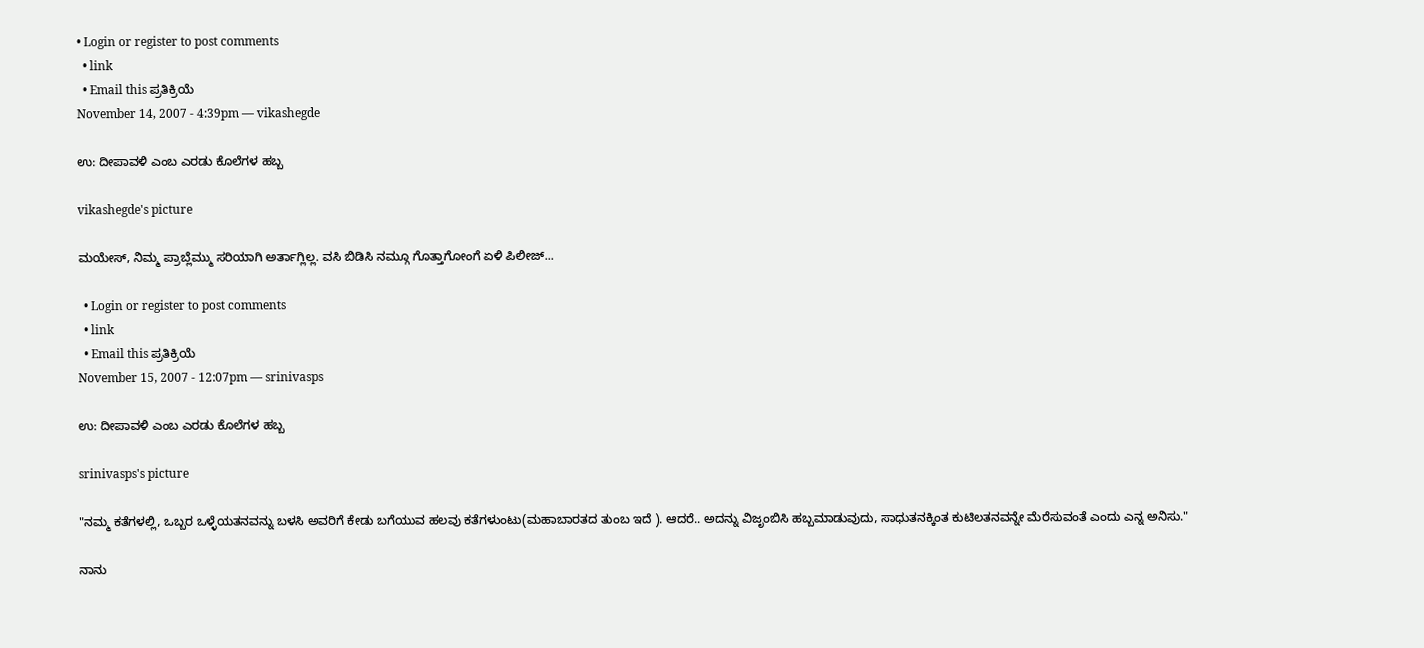• Login or register to post comments
  • link
  • Email this ಪ್ರತಿಕ್ರಿಯೆ
November 14, 2007 - 4:39pm — vikashegde

ಉ: ದೀಪಾವಳಿ ಎಂಬ ಎರಡು ಕೊಲೆಗಳ ಹಬ್ಬ

vikashegde's picture

ಮಯೇಸ್, ನಿಮ್ಮ ಪ್ರಾಬ್ಲೆಮ್ಮು ಸರಿಯಾಗಿ ಅರ್ತಾಗ್ಲಿಲ್ಲ. ವಸಿ ಬಿಡಿಸಿ ನಮ್ಗೂ ಗೊತ್ತಾಗೋಂಗೆ ಏಳಿ ಪಿಲೀಜ್...

  • Login or register to post comments
  • link
  • Email this ಪ್ರತಿಕ್ರಿಯೆ
November 15, 2007 - 12:07pm — srinivasps

ಉ: ದೀಪಾವಳಿ ಎಂಬ ಎರಡು ಕೊಲೆಗಳ ಹಬ್ಬ

srinivasps's picture

"ನಮ್ಮ ಕತೆಗಳಲ್ಲಿ, ಒಬ್ಬರ ಒಳ್ಳೆಯತನವನ್ನು ಬಳಸಿ ಅವರಿಗೆ ಕೇಡು ಬಗೆಯುವ ಹಲವು ಕತೆಗಳುಂಟು(ಮಹಾಬಾರತದ ತುಂಬ ಇದೆ ). ಆದರೆ.. ಅದನ್ನು ವಿಜೃಂಬಿಸಿ ಹಬ್ಬಮಾಡುವುದು, ಸಾಧುತನಕ್ಕಿಂತ ಕುಟಿಲತನವನ್ನೇ ಮೆರೆಸುವಂತೆ ಎಂದು ಎನ್ನ ಅನಿಸು."

ನಾನು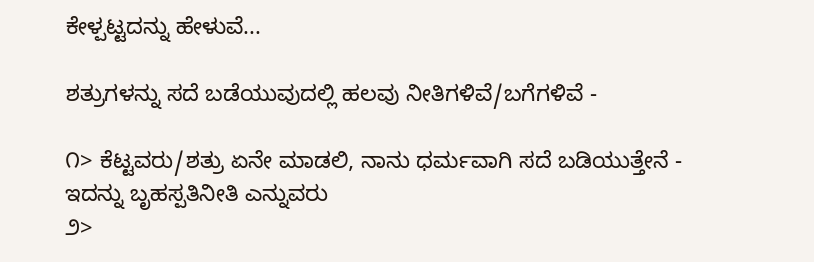ಕೇಳ್ಪಟ್ಟದನ್ನು ಹೇಳುವೆ...

ಶತ್ರುಗಳನ್ನು ಸದೆ ಬಡೆಯುವುದಲ್ಲಿ ಹಲವು ನೀತಿಗಳಿವೆ/ಬಗೆಗಳಿವೆ -

೧> ಕೆಟ್ಟವರು/ಶತ್ರು ಏನೇ ಮಾಡಲಿ, ನಾನು ಧರ್ಮವಾಗಿ ಸದೆ ಬಡಿಯುತ್ತೇನೆ - ಇದನ್ನು ಬೃಹಸ್ಪತಿನೀತಿ ಎನ್ನುವರು
೨>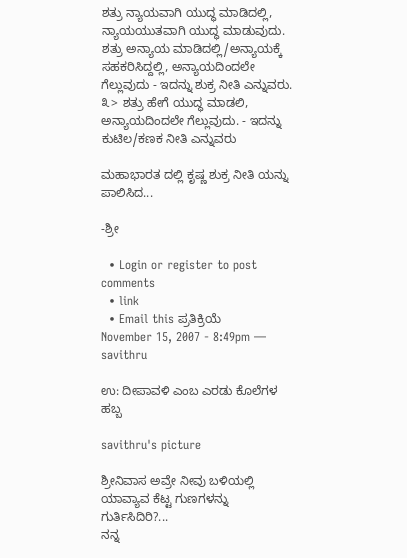ಶತ್ರು ನ್ಯಾಯವಾಗಿ ಯುದ್ಧ ಮಾಡಿದಲ್ಲಿ, ನ್ಯಾಯಯುತವಾಗಿ ಯುದ್ಧ ಮಾಡುವುದು.
ಶತ್ರು ಅನ್ಯಾಯ ಮಾಡಿದಲ್ಲಿ/ಅನ್ಯಾಯಕ್ಕೆ ಸಹಕರಿಸಿದ್ದಲ್ಲಿ, ಅನ್ಯಾಯದಿಂದಲೇ ಗೆಲ್ಲುವುದು - ಇದನ್ನು ಶುಕ್ರ ನೀತಿ ಎನ್ನುವರು.
೩> ಶತ್ರು ಹೇಗೆ ಯುದ್ಧ ಮಾಡಲಿ, ಅನ್ಯಾಯದಿಂದಲೇ ಗೆಲ್ಲುವುದು. - ಇದನ್ನು ಕುಟಿಲ/ಕಣಕ ನೀತಿ ಎನ್ನುವರು

ಮಹಾಭಾರತ ದಲ್ಲಿ ಕೃಷ್ಣ ಶುಕ್ರ ನೀತಿ ಯನ್ನು ಪಾಲಿಸಿದ...

-ಶ್ರೀ

  • Login or register to post comments
  • link
  • Email this ಪ್ರತಿಕ್ರಿಯೆ
November 15, 2007 - 8:49pm — savithru

ಉ: ದೀಪಾವಳಿ ಎಂಬ ಎರಡು ಕೊಲೆಗಳ ಹಬ್ಬ

savithru's picture

ಶ್ರೀನಿವಾಸ ಅವ್ರೇ ನೀವು ಬಳಿಯಲ್ಲಿ ಯಾವ್ಯಾವ ಕೆಟ್ಟ ಗುಣಗಳನ್ನು ಗುರ್ತಿಸಿದಿರಿ?...
ನನ್ನ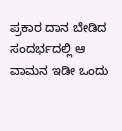ಪ್ರಕಾರ ದಾನ ಬೇಡಿದ ಸಂದರ್ಭದಲ್ಲಿ ಆ ವಾಮನ ಇಡೀ ಒಂದು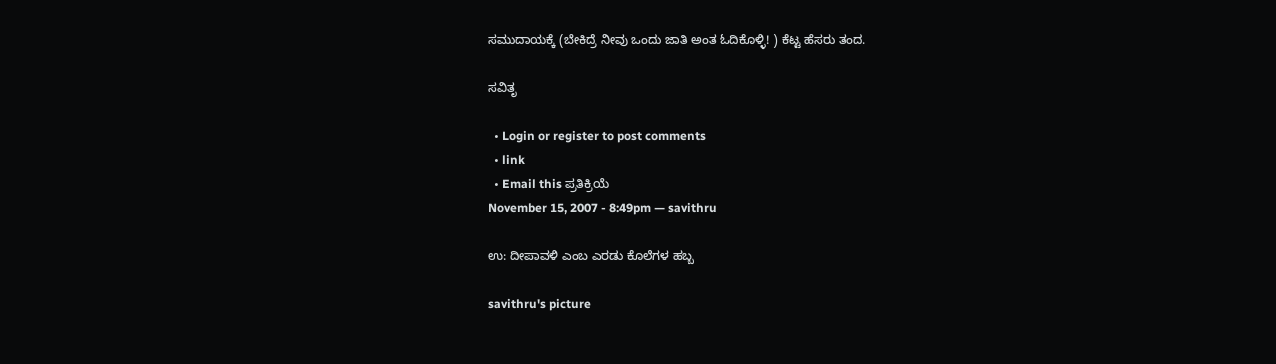ಸಮುದಾಯಕ್ಕೆ (ಬೇಕಿದ್ರೆ ನೀವು ಒಂದು ಜಾತಿ ಅಂತ ಓದಿಕೊಳ್ಳಿ! ) ಕೆಟ್ಟ ಹೆಸರು ತಂದ.

ಸವಿತೃ

  • Login or register to post comments
  • link
  • Email this ಪ್ರತಿಕ್ರಿಯೆ
November 15, 2007 - 8:49pm — savithru

ಉ: ದೀಪಾವಳಿ ಎಂಬ ಎರಡು ಕೊಲೆಗಳ ಹಬ್ಬ

savithru's picture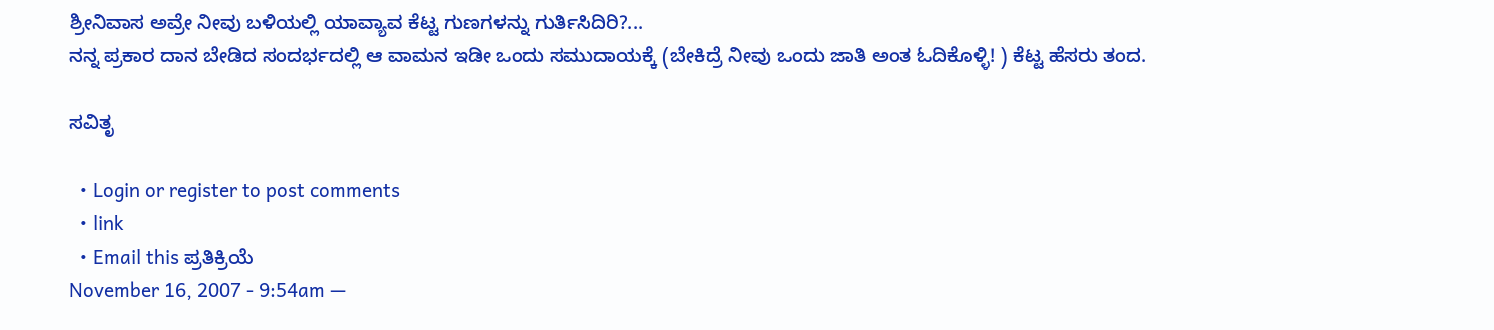ಶ್ರೀನಿವಾಸ ಅವ್ರೇ ನೀವು ಬಳಿಯಲ್ಲಿ ಯಾವ್ಯಾವ ಕೆಟ್ಟ ಗುಣಗಳನ್ನು ಗುರ್ತಿಸಿದಿರಿ?...
ನನ್ನ ಪ್ರಕಾರ ದಾನ ಬೇಡಿದ ಸಂದರ್ಭದಲ್ಲಿ ಆ ವಾಮನ ಇಡೀ ಒಂದು ಸಮುದಾಯಕ್ಕೆ (ಬೇಕಿದ್ರೆ ನೀವು ಒಂದು ಜಾತಿ ಅಂತ ಓದಿಕೊಳ್ಳಿ! ) ಕೆಟ್ಟ ಹೆಸರು ತಂದ.

ಸವಿತೃ

  • Login or register to post comments
  • link
  • Email this ಪ್ರತಿಕ್ರಿಯೆ
November 16, 2007 - 9:54am —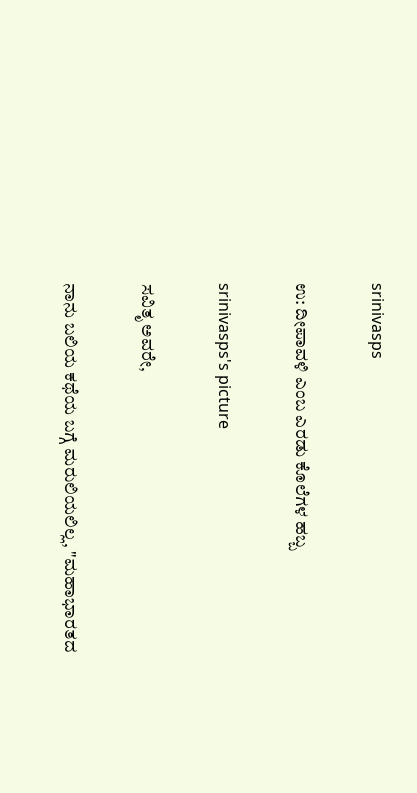srinivasps

ಉ: ದೀಪಾವಳಿ ಎಂಬ ಎರಡು ಕೊಲೆಗಳ ಹಬ್ಬ

srinivasps's picture

ಸವಿತೃ ಅವರೇ,

ನಾನು ಬಲಿಯ ಕಥೆಯ ಬಗ್ಗೆ ಮರುಲಿಯಲಿಲ್ಲ, "ಮಹಾಭಾರತದ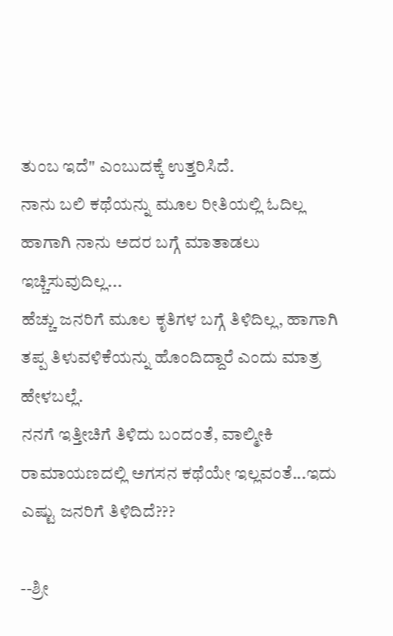ತುಂಬ ಇದೆ" ಎಂಬುದಕ್ಕೆ ಉತ್ತರಿಸಿದೆ.
ನಾನು ಬಲಿ ಕಥೆಯನ್ನು ಮೂಲ ರೀತಿಯಲ್ಲಿ ಓದಿಲ್ಲ ಹಾಗಾಗಿ ನಾನು ಅದರ ಬಗ್ಗೆ ಮಾತಾಡಲು ಇಚ್ಚಿಸುವುದಿಲ್ಲ...
ಹೆಚ್ಚು ಜನರಿಗೆ ಮೂಲ ಕೃತಿಗಳ ಬಗ್ಗೆ ತಿಳಿದಿಲ್ಲ, ಹಾಗಾಗಿ ತಪ್ಪ ತಿಳುವಳಿಕೆಯನ್ನು ಹೊಂದಿದ್ದಾರೆ ಎಂದು ಮಾತ್ರ ಹೇಳಬಲ್ಲೆ.
ನನಗೆ ಇತ್ತೀಚಿಗೆ ತಿಳಿದು ಬಂದಂತೆ, ವಾಲ್ಮೀಕಿ ರಾಮಾಯಣದಲ್ಲಿ ಅಗಸನ ಕಥೆಯೇ ಇಲ್ಲವಂತೆ...ಇದು ಎಷ್ಟು ಜನರಿಗೆ ತಿಳಿದಿದೆ???

--ಶ್ರೀ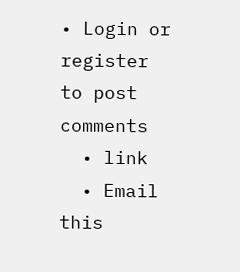• Login or register to post comments
  • link
  • Email this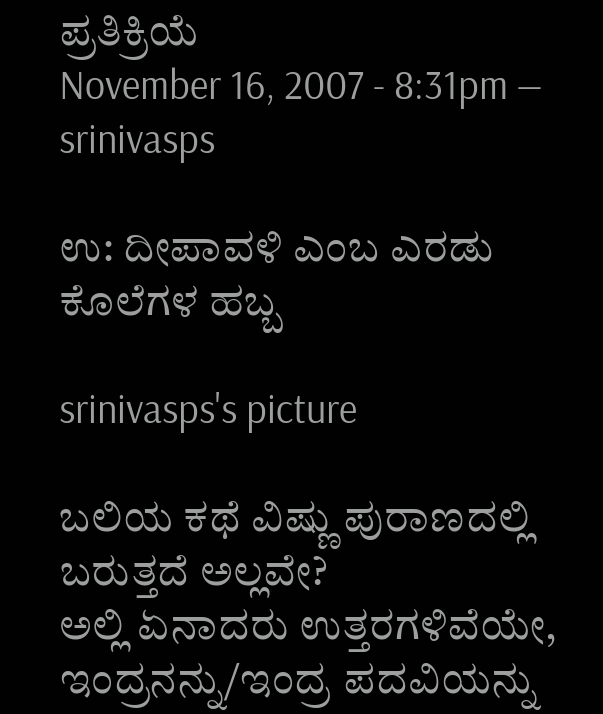ಪ್ರತಿಕ್ರಿಯೆ
November 16, 2007 - 8:31pm — srinivasps

ಉ: ದೀಪಾವಳಿ ಎಂಬ ಎರಡು ಕೊಲೆಗಳ ಹಬ್ಬ

srinivasps's picture

ಬಲಿಯ ಕಥೆ ವಿಷ್ಣು ಪುರಾಣದಲ್ಲಿ ಬರುತ್ತದೆ ಅಲ್ಲವೇ?
ಅಲ್ಲಿ ಏನಾದರು ಉತ್ತರಗಳಿವೆಯೇ, ಇಂದ್ರನನ್ನು/ಇಂದ್ರ ಪದವಿಯನ್ನು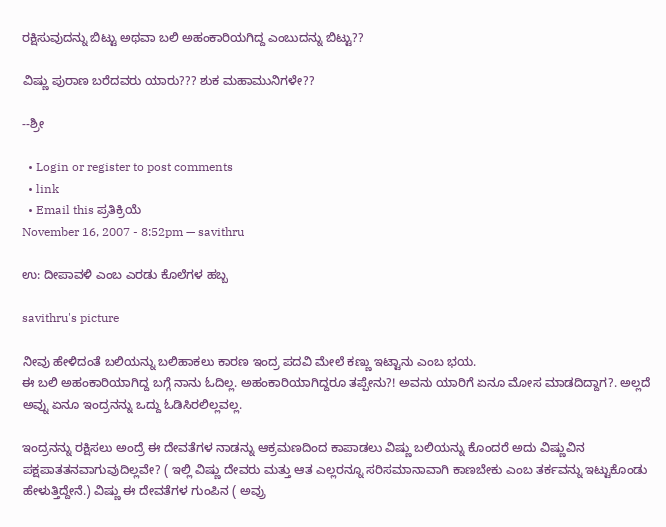ರಕ್ಷಿಸುವುದನ್ನು ಬಿಟ್ಟು ಅಥವಾ ಬಲಿ ಅಹಂಕಾರಿಯಗಿದ್ದ ಎಂಬುದನ್ನು ಬಿಟ್ಟು??

ವಿಷ್ಣು ಪುರಾಣ ಬರೆದವರು ಯಾರು??? ಶುಕ ಮಹಾಮುನಿಗಳೇ??

--ಶ್ರೀ

  • Login or register to post comments
  • link
  • Email this ಪ್ರತಿಕ್ರಿಯೆ
November 16, 2007 - 8:52pm — savithru

ಉ: ದೀಪಾವಳಿ ಎಂಬ ಎರಡು ಕೊಲೆಗಳ ಹಬ್ಬ

savithru's picture

ನೀವು ಹೇಳಿದಂತೆ ಬಲಿಯನ್ನು ಬಲಿಹಾಕಲು ಕಾರಣ ಇಂದ್ರ ಪದವಿ ಮೇಲೆ ಕಣ್ಣು ಇಟ್ಟಾನು ಎಂಬ ಭಯ.
ಈ ಬಲಿ ಅಹಂಕಾರಿಯಾಗಿದ್ದ ಬಗ್ಗೆ ನಾನು ಓದಿಲ್ಲ. ಅಹಂಕಾರಿಯಾಗಿದ್ದರೂ ತಪ್ಪೇನು?! ಅವನು ಯಾರಿಗೆ ಏನೂ ಮೋಸ ಮಾಡದಿದ್ದಾಗ?. ಅಲ್ಲದೆ ಅವ್ನು ಏನೂ ಇಂದ್ರನನ್ನು ಒದ್ದು ಓಡಿಸಿರಲಿಲ್ಲವಲ್ಲ.

ಇಂದ್ರನನ್ನು ರಕ್ಷಿಸಲು ಅಂದ್ರೆ ಈ ದೇವತೆಗಳ ನಾಡನ್ನು ಆಕ್ರಮಣದಿಂದ ಕಾಪಾಡಲು ವಿಷ್ಣು ಬಲಿಯನ್ನು ಕೊಂದರೆ ಅದು ವಿಷ್ಣುವಿನ ಪಕ್ಷಪಾತತನವಾಗುವುದಿಲ್ಲವೇ? ( ಇಲ್ಲಿ ವಿಷ್ಣು ದೇವರು ಮತ್ತು ಆತ ಎಲ್ಲರನ್ನೂ ಸರಿಸಮಾನಾವಾಗಿ ಕಾಣಬೇಕು ಎಂಬ ತರ್ಕವನ್ನು ಇಟ್ಟುಕೊಂಡು ಹೇಳುತ್ತಿದ್ದೇನೆ.) ವಿಷ್ಣು ಈ ದೇವತೆಗಳ ಗುಂಪಿನ ( ಅವ್ರು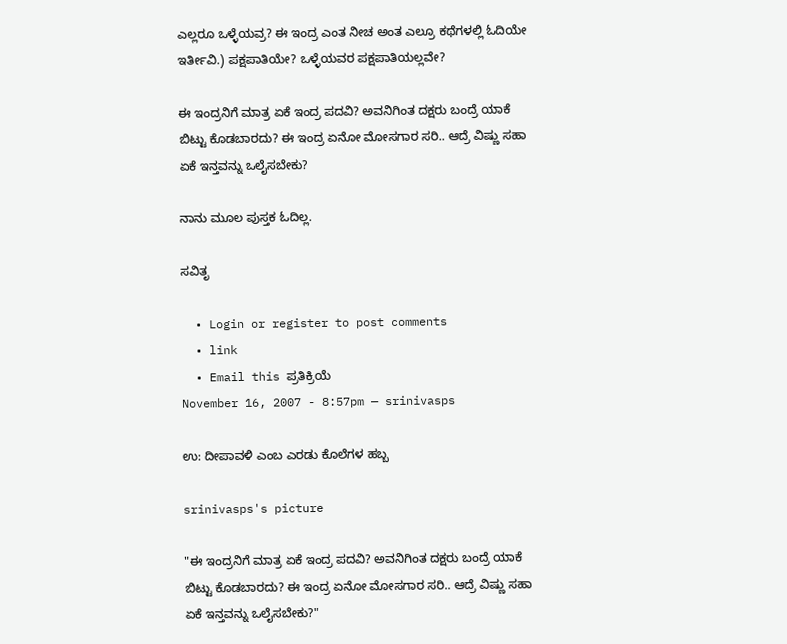ಎಲ್ಲರೂ ಒಳ್ಳೆಯವ್ರ? ಈ ಇಂದ್ರ ಎಂತ ನೀಚ ಅಂತ ಎಲ್ರೂ ಕಥೆಗಳಲ್ಲಿ ಓದಿಯೇ ಇರ್ತೀವಿ.) ಪಕ್ಷಪಾತಿಯೇ? ಒಳ್ಳೆಯವರ ಪಕ್ಷಪಾತಿಯಲ್ಲವೇ?

ಈ ಇಂದ್ರನಿಗೆ ಮಾತ್ರ ಏಕೆ ಇಂದ್ರ ಪದವಿ? ಅವನಿಗಿಂತ ದಕ್ಷರು ಬಂದ್ರೆ ಯಾಕೆ ಬಿಟ್ಟು ಕೊಡಬಾರದು? ಈ ಇಂದ್ರ ಏನೋ ಮೋಸಗಾರ ಸರಿ.. ಆದ್ರೆ ವಿಷ್ಣು ಸಹಾ ಏಕೆ ಇನ್ತವನ್ನು ಒಲೈಸಬೇಕು?

ನಾನು ಮೂಲ ಪುಸ್ತಕ ಓದಿಲ್ಲ.

ಸವಿತೃ

  • Login or register to post comments
  • link
  • Email this ಪ್ರತಿಕ್ರಿಯೆ
November 16, 2007 - 8:57pm — srinivasps

ಉ: ದೀಪಾವಳಿ ಎಂಬ ಎರಡು ಕೊಲೆಗಳ ಹಬ್ಬ

srinivasps's picture

"ಈ ಇಂದ್ರನಿಗೆ ಮಾತ್ರ ಏಕೆ ಇಂದ್ರ ಪದವಿ? ಅವನಿಗಿಂತ ದಕ್ಷರು ಬಂದ್ರೆ ಯಾಕೆ ಬಿಟ್ಟು ಕೊಡಬಾರದು? ಈ ಇಂದ್ರ ಏನೋ ಮೋಸಗಾರ ಸರಿ.. ಆದ್ರೆ ವಿಷ್ಣು ಸಹಾ ಏಕೆ ಇನ್ತವನ್ನು ಒಲೈಸಬೇಕು?"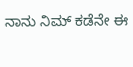ನಾನು ನಿಮ್ ಕಡೆನೇ ಈ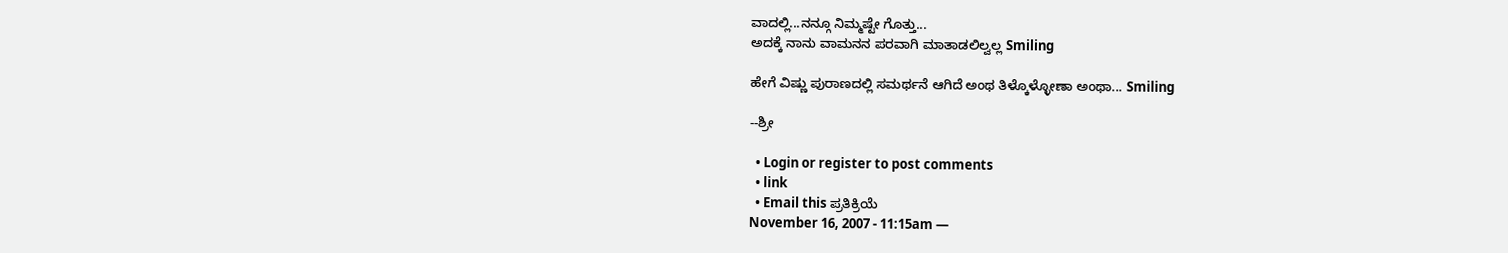ವಾದಲ್ಲಿ...ನನ್ಗೂ ನಿಮ್ಮಷ್ಟೇ ಗೊತ್ತು...
ಅದಕ್ಕೆ ನಾನು ವಾಮನನ ಪರವಾಗಿ ಮಾತಾಡಲಿಲ್ವಲ್ಲ Smiling

ಹೇಗೆ ವಿಷ್ಣು ಪುರಾಣದಲ್ಲಿ ಸಮರ್ಥನೆ ಆಗಿದೆ ಅಂಥ ತಿಳ್ಕೊಳ್ಳೋಣಾ ಅಂಥಾ... Smiling

--ಶ್ರೀ

  • Login or register to post comments
  • link
  • Email this ಪ್ರತಿಕ್ರಿಯೆ
November 16, 2007 - 11:15am —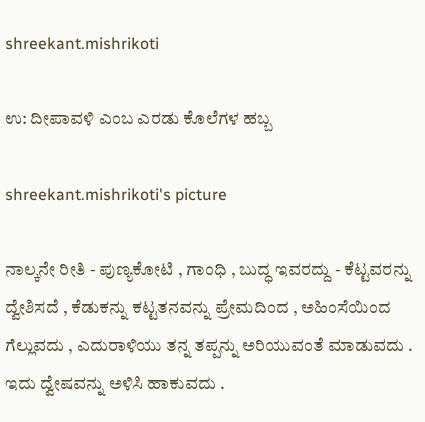shreekant.mishrikoti

ಉ: ದೀಪಾವಳಿ ಎಂಬ ಎರಡು ಕೊಲೆಗಳ ಹಬ್ಬ

shreekant.mishrikoti's picture

ನಾಲ್ಕನೇ ರೀತಿ - ಪುಣ್ಯಕೋಟಿ , ಗಾಂಧಿ , ಬುದ್ಧ ಇವರದ್ದು - ಕೆಟ್ಟವರನ್ನು ದ್ವೇಶಿಸದೆ , ಕೆಡುಕನ್ನು ಕಟ್ಟತನವನ್ನು ಪ್ರೇಮದಿಂದ , ಅಹಿಂಸೆಯಿಂದ ಗೆಲ್ಲುವದು , ಎದುರಾಳಿಯು ತನ್ನ ತಪ್ಪನ್ನು ಅರಿಯುವಂತೆ ಮಾಡುವದು . ಇದು ದ್ವೇಷವನ್ನು ಅಳಿಸಿ ಹಾಕುವದು .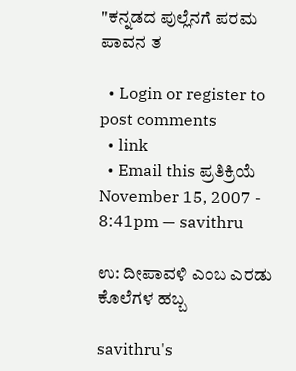"ಕನ್ನಡದ ಪುಲ್ಲೆನಗೆ ಪರಮ ಪಾವನ ತ

  • Login or register to post comments
  • link
  • Email this ಪ್ರತಿಕ್ರಿಯೆ
November 15, 2007 - 8:41pm — savithru

ಉ: ದೀಪಾವಳಿ ಎಂಬ ಎರಡು ಕೊಲೆಗಳ ಹಬ್ಬ

savithru's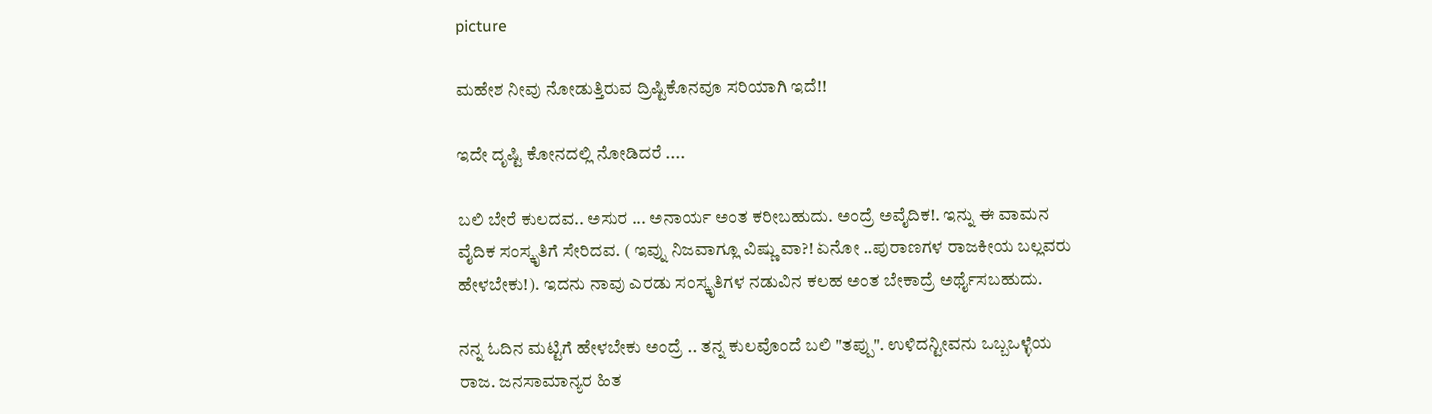picture

ಮಹೇಶ ನೀವು ನೋಡುತ್ತಿರುವ ದ್ರಿಷ್ಟಿಕೊನವೂ ಸರಿಯಾಗಿ ಇದೆ!!

ಇದೇ ದೃಷ್ಟಿ ಕೋನದಲ್ಲಿ ನೋಡಿದರೆ ....

ಬಲಿ ಬೇರೆ ಕುಲದವ.. ಅಸುರ ... ಅನಾರ್ಯ ಅಂತ ಕರೀಬಹುದು. ಅಂದ್ರೆ ಅವೈದಿಕ!. ಇನ್ನು ಈ ವಾಮನ ವೈದಿಕ ಸಂಸ್ಕೃತಿಗೆ ಸೇರಿದವ. ( ಇವ್ನು ನಿಜವಾಗ್ಲೂ ವಿಷ್ಣು ವಾ?! ಏನೋ ..ಪುರಾಣಗಳ ರಾಜಕೀಯ ಬಲ್ಲವರು ಹೇಳಬೇಕು!). ಇದನು ನಾವು ಎರಡು ಸಂಸ್ಕೃತಿಗಳ ನಡುವಿನ ಕಲಹ ಅಂತ ಬೇಕಾದ್ರೆ ಅರ್ಥೈಸಬಹುದು.

ನನ್ನ ಓದಿನ ಮಟ್ಟಿಗೆ ಹೇಳಬೇಕು ಅಂದ್ರೆ .. ತನ್ನ ಕುಲವೊಂದೆ ಬಲಿ "ತಪ್ಪು". ಉಳಿದನ್ಟೀವನು ಒಬ್ಬಒಳ್ಳೆಯ ರಾಜ. ಜನಸಾಮಾನ್ಯರ ಹಿತ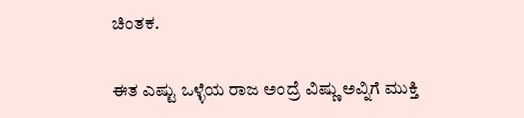ಚಿಂತಕ.

ಈತ ಎಷ್ಟು ಒಳ್ಳೆಯ ರಾಜ ಅಂದ್ರೆ ವಿಷ್ಣು ಅವ್ನಿಗೆ ಮುಕ್ತಿ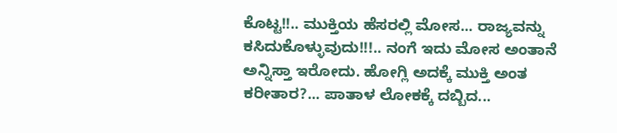ಕೊಟ್ಟ!!.. ಮುಕ್ತಿಯ ಹೆಸರಲ್ಲಿ ಮೋಸ... ರಾಜ್ಯವನ್ನು ಕಸಿದುಕೊಳ್ಳುವುದು!!!.. ನಂಗೆ ಇದು ಮೋಸ ಅಂತಾನೆ ಅನ್ನಿಸ್ತಾ ಇರೋದು. ಹೋಗ್ಲಿ ಅದಕ್ಕೆ ಮುಕ್ತಿ ಅಂತ ಕರೀತಾರ?... ಪಾತಾಳ ಲೋಕಕ್ಕೆ ದಬ್ಬಿದ...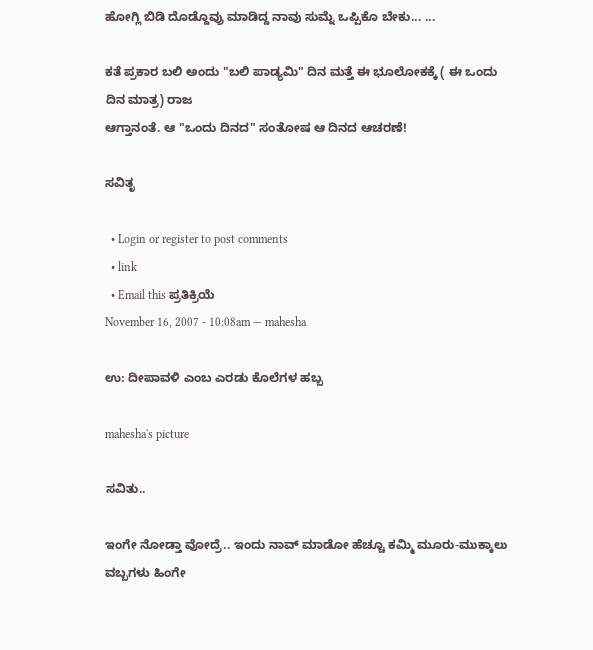ಹೋಗ್ಲಿ ಬಿಡಿ ದೊಡ್ದೊವ್ರು ಮಾಡಿದ್ದ ನಾವು ಸುಮ್ನೆ ಒಪ್ಪಿಕೊ ಬೇಕು... ...

ಕತೆ ಪ್ರಕಾರ ಬಲಿ ಅಂದು "ಬಲಿ ಪಾಡ್ಯಮಿ" ದಿನ ಮತ್ತೆ ಈ ಭೂಲೋಕಕ್ಕೆ ( ಈ ಒಂದು ದಿನ ಮಾತ್ರ) ರಾಜ
ಆಗ್ತಾನಂತೆ. ಆ "ಒಂದು ದಿನದ" ಸಂತೋಷ ಆ ದಿನದ ಆಚರಣೆ!

ಸವಿತೃ

  • Login or register to post comments
  • link
  • Email this ಪ್ರತಿಕ್ರಿಯೆ
November 16, 2007 - 10:08am — mahesha

ಉ: ದೀಪಾವಳಿ ಎಂಬ ಎರಡು ಕೊಲೆಗಳ ಹಬ್ಬ

mahesha's picture

ಸವಿತು..

ಇಂಗೇ ನೋಡ್ತಾ ವೋದ್ರೆ.. ಇಂದು ನಾವ್ ಮಾಡೋ ಹೆಚ್ಚೂ ಕಮ್ಮಿ ಮೂರು-ಮುಕ್ಕಾಲು ವಬ್ಬಗಳು ಹಿಂಗೇ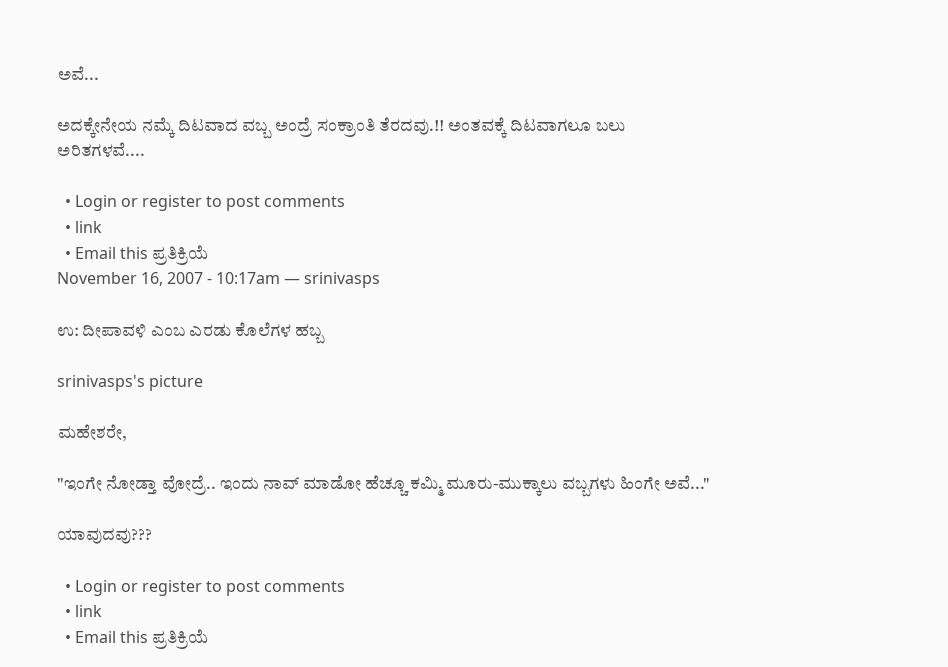ಅವೆ...

ಅದಕ್ಕೇನೇಯ ನಮ್ಕೆ ದಿಟವಾದ ವಬ್ಬ ಅಂದ್ರೆ ಸಂಕ್ರಾಂತಿ ತೆರದವು.!! ಅಂತವಕ್ಕೆ ದಿಟವಾಗಲೂ ಬಲು ಅರಿತಗಳವೆ....

  • Login or register to post comments
  • link
  • Email this ಪ್ರತಿಕ್ರಿಯೆ
November 16, 2007 - 10:17am — srinivasps

ಉ: ದೀಪಾವಳಿ ಎಂಬ ಎರಡು ಕೊಲೆಗಳ ಹಬ್ಬ

srinivasps's picture

ಮಹೇಶರೇ,

"ಇಂಗೇ ನೋಡ್ತಾ ವೋದ್ರೆ.. ಇಂದು ನಾವ್ ಮಾಡೋ ಹೆಚ್ಚೂ ಕಮ್ಮಿ ಮೂರು-ಮುಕ್ಕಾಲು ವಬ್ಬಗಳು ಹಿಂಗೇ ಅವೆ..."

ಯಾವುದವು???

  • Login or register to post comments
  • link
  • Email this ಪ್ರತಿಕ್ರಿಯೆ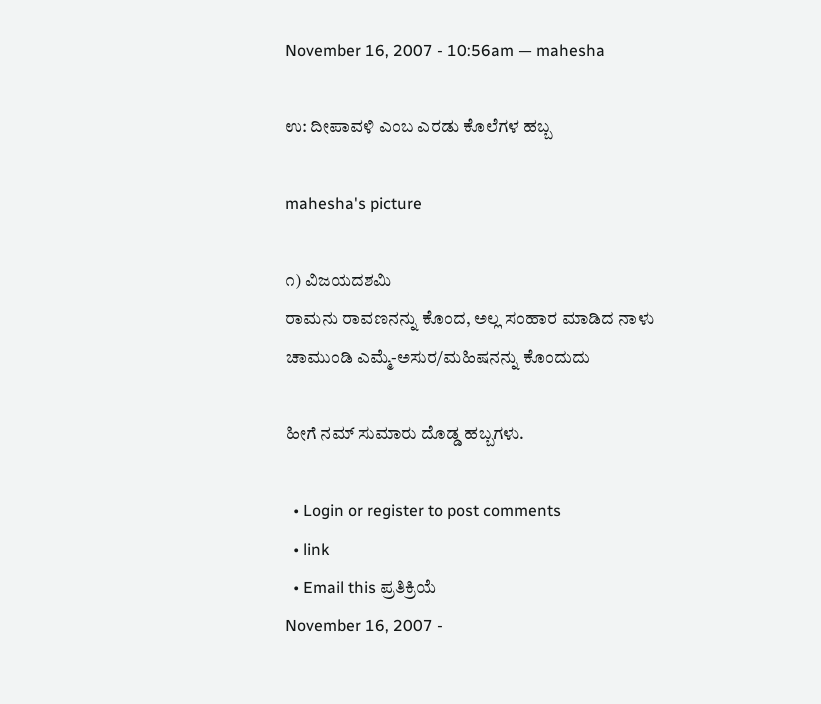November 16, 2007 - 10:56am — mahesha

ಉ: ದೀಪಾವಳಿ ಎಂಬ ಎರಡು ಕೊಲೆಗಳ ಹಬ್ಬ

mahesha's picture

೧) ವಿಜಯದಶಮಿ
ರಾಮನು ರಾವಣನನ್ನು ಕೊಂದ, ಅಲ್ಲ ಸಂಹಾರ ಮಾಡಿದ ನಾಳು
ಚಾಮುಂಡಿ ಎಮ್ಮೆ-ಅಸುರ/ಮಹಿಷನನ್ನು ಕೊಂದುದು

ಹೀಗೆ ನಮ್ ಸುಮಾರು ದೊಡ್ಡ ಹಬ್ಬಗಳು.

  • Login or register to post comments
  • link
  • Email this ಪ್ರತಿಕ್ರಿಯೆ
November 16, 2007 -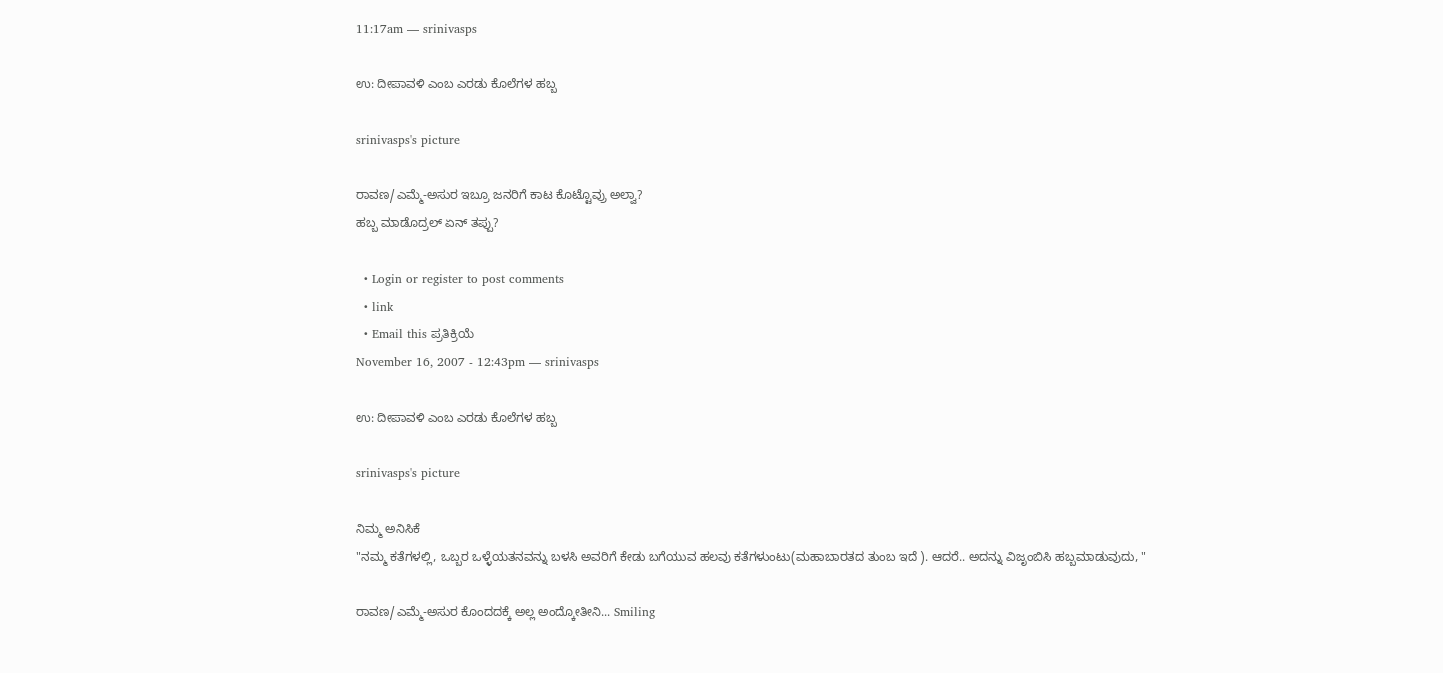11:17am — srinivasps

ಉ: ದೀಪಾವಳಿ ಎಂಬ ಎರಡು ಕೊಲೆಗಳ ಹಬ್ಬ

srinivasps's picture

ರಾವಣ/ಎಮ್ಮೆ-ಅಸುರ ಇಬ್ರೂ ಜನರಿಗೆ ಕಾಟ ಕೊಟ್ಟೊವ್ರು ಅಲ್ವಾ?
ಹಬ್ಬ ಮಾಡೊದ್ರಲ್ ಏನ್ ತಪ್ಪು?

  • Login or register to post comments
  • link
  • Email this ಪ್ರತಿಕ್ರಿಯೆ
November 16, 2007 - 12:43pm — srinivasps

ಉ: ದೀಪಾವಳಿ ಎಂಬ ಎರಡು ಕೊಲೆಗಳ ಹಬ್ಬ

srinivasps's picture

ನಿಮ್ಮ ಅನಿಸಿಕೆ
"ನಮ್ಮ ಕತೆಗಳಲ್ಲಿ, ಒಬ್ಬರ ಒಳ್ಳೆಯತನವನ್ನು ಬಳಸಿ ಅವರಿಗೆ ಕೇಡು ಬಗೆಯುವ ಹಲವು ಕತೆಗಳುಂಟು(ಮಹಾಬಾರತದ ತುಂಬ ಇದೆ ). ಆದರೆ.. ಅದನ್ನು ವಿಜೃಂಬಿಸಿ ಹಬ್ಬಮಾಡುವುದು, "

ರಾವಣ/ಎಮ್ಮೆ-ಅಸುರ ಕೊಂದದಕ್ಕೆ ಅಲ್ಲ ಅಂದ್ಕೋತೀನಿ... Smiling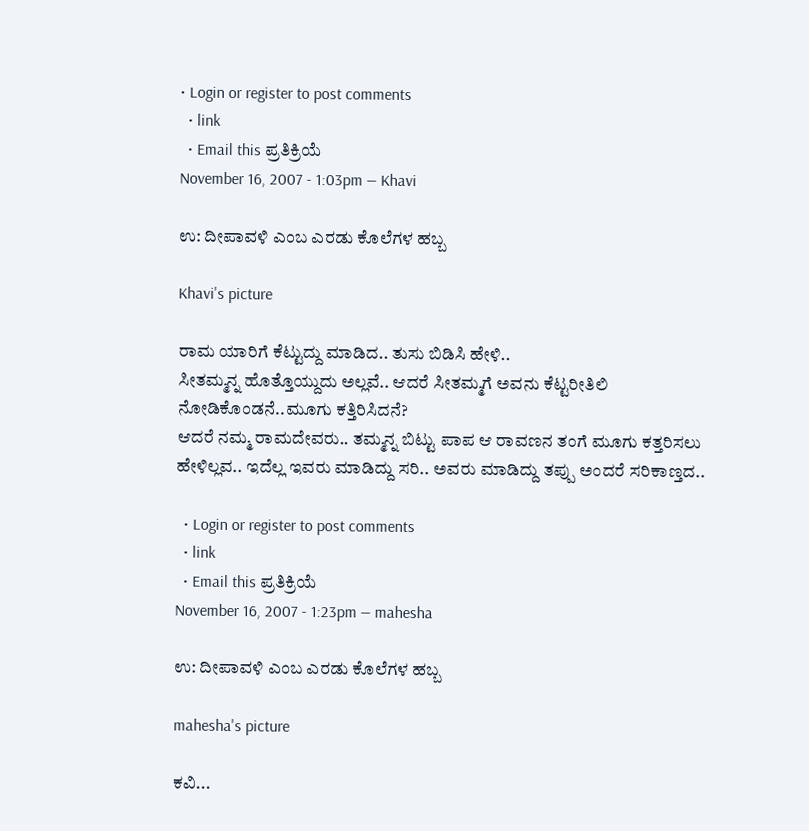• Login or register to post comments
  • link
  • Email this ಪ್ರತಿಕ್ರಿಯೆ
November 16, 2007 - 1:03pm — Khavi

ಉ: ದೀಪಾವಳಿ ಎಂಬ ಎರಡು ಕೊಲೆಗಳ ಹಬ್ಬ

Khavi's picture

ರಾಮ ಯಾರಿಗೆ ಕೆಟ್ಟುದ್ದು ಮಾಡಿದ.. ತುಸು ಬಿಡಿಸಿ ಹೇಳಿ..
ಸೀತಮ್ಮನ್ನ ಹೊತ್ತೊಯ್ದುದು ಅಲ್ಲವೆ.. ಆದರೆ ಸೀತಮ್ಮಗೆ ಅವನು ಕೆಟ್ಟರೀತಿಲಿ ನೋಡಿಕೊಂಡನೆ..ಮೂಗು ಕತ್ತಿರಿಸಿದನೆ?
ಆದರೆ ನಮ್ಮ ರಾಮದೇವರು.. ತಮ್ಮನ್ನ ಬಿಟ್ಟು ಪಾಪ ಆ ರಾವಣನ ತಂಗೆ ಮೂಗು ಕತ್ತರಿಸಲು ಹೇಳಿಲ್ಲವ.. ಇದೆಲ್ಲ ಇವರು ಮಾಡಿದ್ದು ಸರಿ.. ಅವರು ಮಾಡಿದ್ದು ತಪ್ಪು ಅಂದರೆ ಸರಿಕಾಣ್ತದ..

  • Login or register to post comments
  • link
  • Email this ಪ್ರತಿಕ್ರಿಯೆ
November 16, 2007 - 1:23pm — mahesha

ಉ: ದೀಪಾವಳಿ ಎಂಬ ಎರಡು ಕೊಲೆಗಳ ಹಬ್ಬ

mahesha's picture

ಕವಿ...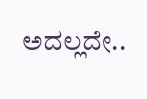ಅದಲ್ಲದೇ..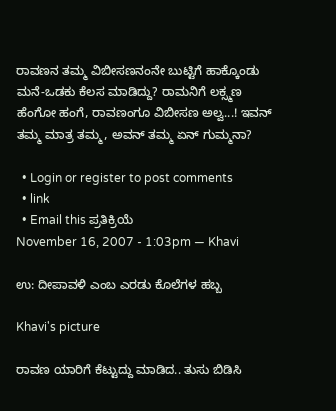ರಾವಣನ ತಮ್ಮ ವಿಬೀಸಣನಂನೇ ಬುಟ್ಟಿಗೆ ಹಾಕ್ಕೊಂಡು ಮನೆ-ಒಡಕು ಕೆಲಸ ಮಾಡಿದ್ದು? ರಾಮನಿಗೆ ಲಕ್ಸ್ಮಣ ಹೆಂಗೋ ಹಂಗೆ, ರಾವಣಂಗೂ ವಿಬೀಸಣ ಅಲ್ವ...! ಇವನ್ ತಮ್ಮ ಮಾತ್ರ ತಮ್ಮ, ಅವನ್ ತಮ್ಮ ಏನ್ ಗುಮ್ಮನಾ?

  • Login or register to post comments
  • link
  • Email this ಪ್ರತಿಕ್ರಿಯೆ
November 16, 2007 - 1:03pm — Khavi

ಉ: ದೀಪಾವಳಿ ಎಂಬ ಎರಡು ಕೊಲೆಗಳ ಹಬ್ಬ

Khavi's picture

ರಾವಣ ಯಾರಿಗೆ ಕೆಟ್ಟುದ್ದು ಮಾಡಿದ.. ತುಸು ಬಿಡಿಸಿ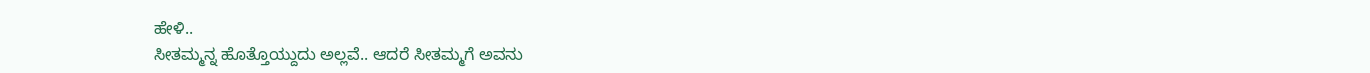ಹೇಳಿ..
ಸೀತಮ್ಮನ್ನ ಹೊತ್ತೊಯ್ದುದು ಅಲ್ಲವೆ.. ಆದರೆ ಸೀತಮ್ಮಗೆ ಅವನು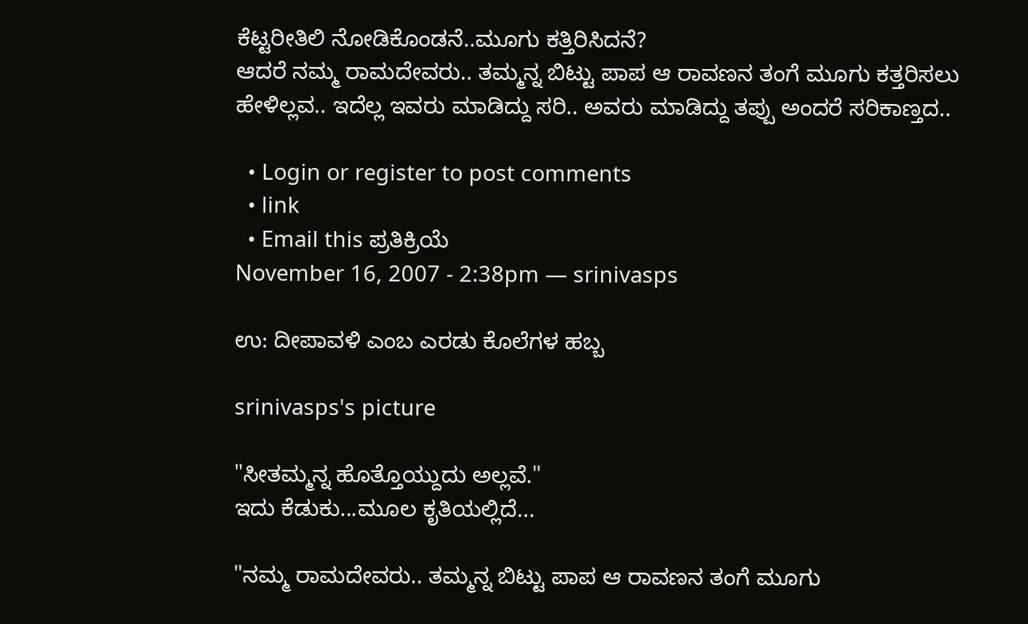ಕೆಟ್ಟರೀತಿಲಿ ನೋಡಿಕೊಂಡನೆ..ಮೂಗು ಕತ್ತಿರಿಸಿದನೆ?
ಆದರೆ ನಮ್ಮ ರಾಮದೇವರು.. ತಮ್ಮನ್ನ ಬಿಟ್ಟು ಪಾಪ ಆ ರಾವಣನ ತಂಗೆ ಮೂಗು ಕತ್ತರಿಸಲು ಹೇಳಿಲ್ಲವ.. ಇದೆಲ್ಲ ಇವರು ಮಾಡಿದ್ದು ಸರಿ.. ಅವರು ಮಾಡಿದ್ದು ತಪ್ಪು ಅಂದರೆ ಸರಿಕಾಣ್ತದ..

  • Login or register to post comments
  • link
  • Email this ಪ್ರತಿಕ್ರಿಯೆ
November 16, 2007 - 2:38pm — srinivasps

ಉ: ದೀಪಾವಳಿ ಎಂಬ ಎರಡು ಕೊಲೆಗಳ ಹಬ್ಬ

srinivasps's picture

"ಸೀತಮ್ಮನ್ನ ಹೊತ್ತೊಯ್ದುದು ಅಲ್ಲವೆ."
ಇದು ಕೆಡುಕು...ಮೂಲ ಕೃತಿಯಲ್ಲಿದೆ...

"ನಮ್ಮ ರಾಮದೇವರು.. ತಮ್ಮನ್ನ ಬಿಟ್ಟು ಪಾಪ ಆ ರಾವಣನ ತಂಗೆ ಮೂಗು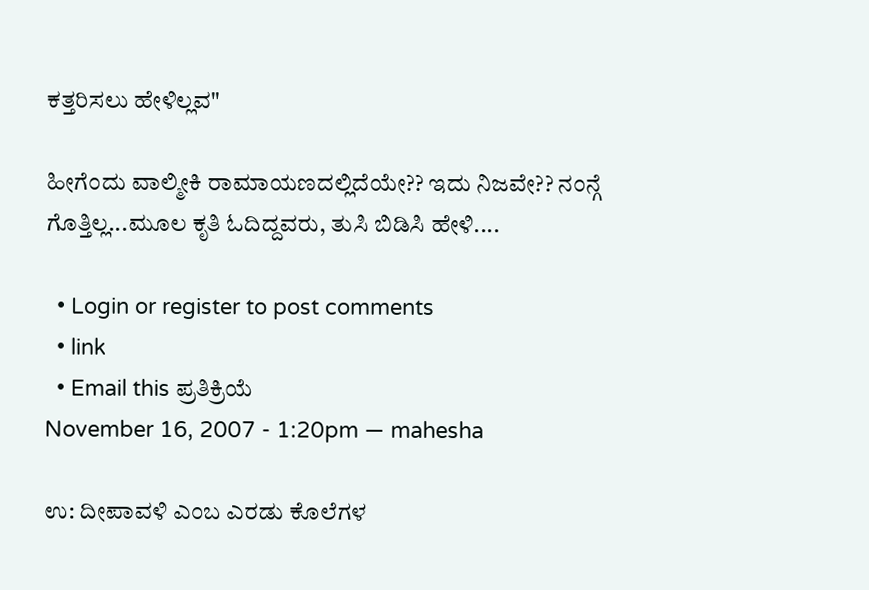ಕತ್ತರಿಸಲು ಹೇಳಿಲ್ಲವ"

ಹೀಗೆಂದು ವಾಲ್ಮೀಕಿ ರಾಮಾಯಣದಲ್ಲಿದೆಯೇ?? ಇದು ನಿಜವೇ?? ನಂನ್ಗೆ ಗೊತ್ತಿಲ್ಲ...ಮೂಲ ಕೃತಿ ಓದಿದ್ದವರು, ತುಸಿ ಬಿಡಿಸಿ ಹೇಳಿ....

  • Login or register to post comments
  • link
  • Email this ಪ್ರತಿಕ್ರಿಯೆ
November 16, 2007 - 1:20pm — mahesha

ಉ: ದೀಪಾವಳಿ ಎಂಬ ಎರಡು ಕೊಲೆಗಳ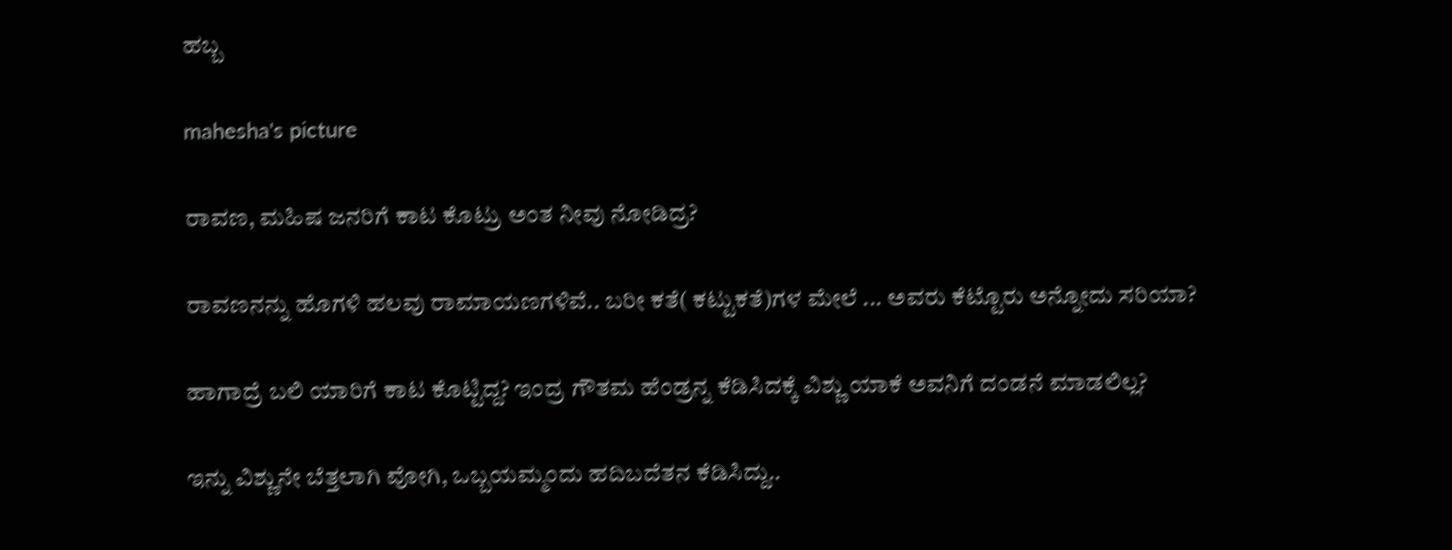ಹಬ್ಬ

mahesha's picture

ರಾವಣ, ಮಹಿಷ ಜನರಿಗೆ ಕಾಟ ಕೊಟ್ರು ಅಂತ ನೀವು ನೋಡಿದ್ರ?

ರಾವಣನನ್ನು ಹೊಗಳಿ ಹಲವು ರಾಮಾಯಣಗಳಿವೆ.. ಬರೀ ಕತೆ( ಕಟ್ಟುಕತೆ)ಗಳ ಮೇಲೆ ... ಅವರು ಕೆಟ್ಟೊರು ಅನ್ನೋದು ಸರಿಯಾ?

ಹಾಗಾದ್ರೆ ಬಲಿ ಯಾರಿಗೆ ಕಾಟ ಕೊಟ್ಟಿದ್ದ? ಇಂದ್ರ ಗೌತಮ ಹೆಂಡ್ರನ್ನ ಕೆಡಿಸಿದಕ್ಕೆ ವಿಶ್ಣು ಯಾಕೆ ಅವನಿಗೆ ದಂಡನೆ ಮಾಡಲಿಲ್ಲ?

ಇನ್ನು ವಿಶ್ಣುನೇ ಬೆತ್ತಲಾಗಿ ವೋಗಿ, ಒಬ್ಬಯಮ್ಮಂದು ಹದಿಬದೆತನ ಕೆಡಿಸಿದ್ದು..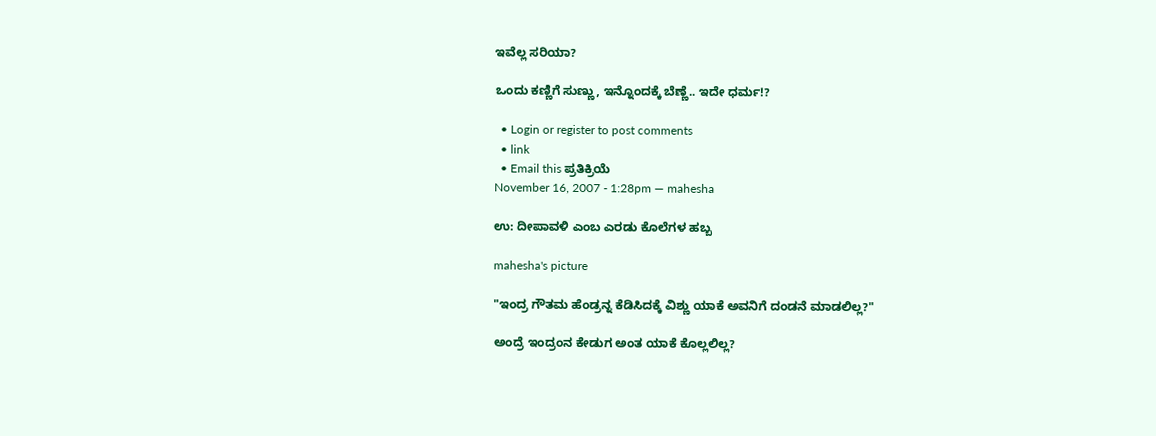ಇವೆಲ್ಲ ಸರಿಯಾ?

ಒಂದು ಕಣ್ಣಿಗೆ ಸುಣ್ಣು, ಇನ್ನೊಂದಕ್ಕೆ ಬೆಣ್ಣೆ.. ಇದೇ ಧರ್ಮ!?

  • Login or register to post comments
  • link
  • Email this ಪ್ರತಿಕ್ರಿಯೆ
November 16, 2007 - 1:28pm — mahesha

ಉ: ದೀಪಾವಳಿ ಎಂಬ ಎರಡು ಕೊಲೆಗಳ ಹಬ್ಬ

mahesha's picture

"ಇಂದ್ರ ಗೌತಮ ಹೆಂಡ್ರನ್ನ ಕೆಡಿಸಿದಕ್ಕೆ ವಿಶ್ಣು ಯಾಕೆ ಅವನಿಗೆ ದಂಡನೆ ಮಾಡಲಿಲ್ಲ?"

ಅಂದ್ರೆ ಇಂದ್ರಂನ ಕೇಡುಗ ಅಂತ ಯಾಕೆ ಕೊಲ್ಲಲಿಲ್ಲ?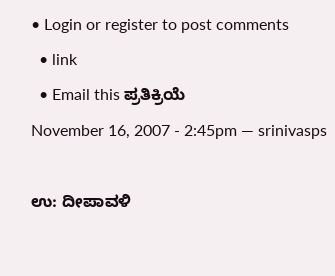• Login or register to post comments
  • link
  • Email this ಪ್ರತಿಕ್ರಿಯೆ
November 16, 2007 - 2:45pm — srinivasps

ಉ: ದೀಪಾವಳಿ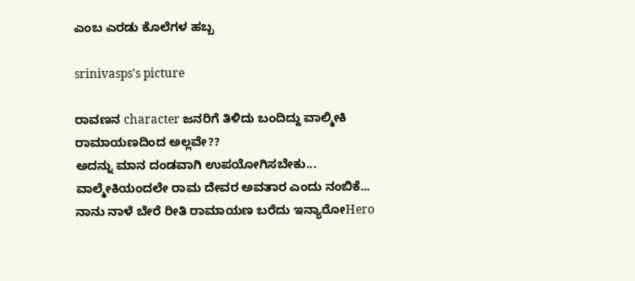ಎಂಬ ಎರಡು ಕೊಲೆಗಳ ಹಬ್ಬ

srinivasps's picture

ರಾವಣನ character ಜನರಿಗೆ ತಿಳಿದು ಬಂದಿದ್ದು ವಾಲ್ಮೀಕಿ ರಾಮಾಯಣದಿಂದ ಅಲ್ಲವೇ??
ಅದನ್ನು ಮಾನ ದಂಡವಾಗಿ ಉಪಯೋಗಿಸಬೇಕು...
ವಾಲ್ಮೇಕಿಯಂದಲೇ ರಾಮ ದೇವರ ಅವತಾರ ಎಂದು ನಂಬಿಕೆ...
ನಾನು ನಾಳೆ ಬೇರೆ ರೀತಿ ರಾಮಾಯಣ ಬರೆದು ಇನ್ಯಾರೋHero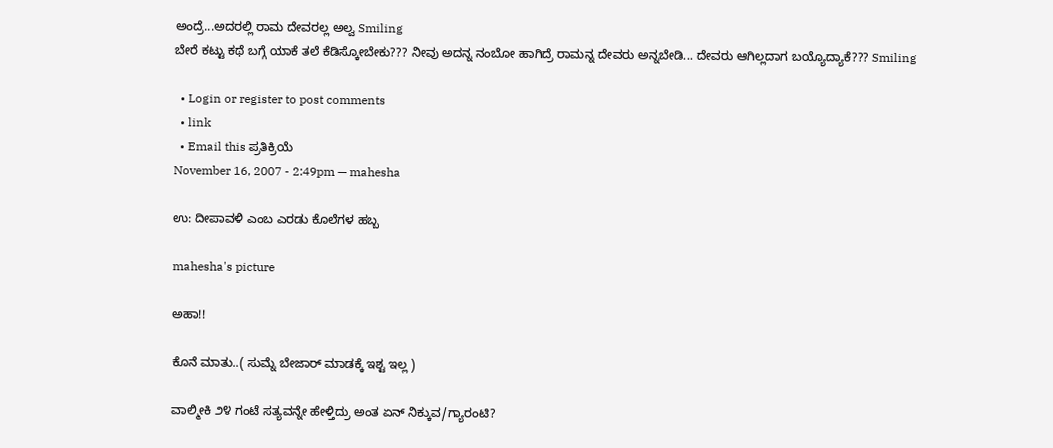ಅಂದ್ರೆ...ಅದರಲ್ಲಿ ರಾಮ ದೇವರಲ್ಲ ಅಲ್ವ Smiling
ಬೇರೆ ಕಟ್ಟು ಕಥೆ ಬಗ್ಗೆ ಯಾಕೆ ತಲೆ ಕೆಡಿಸ್ಕೋಬೇಕು??? ನೀವು ಅದನ್ನ ನಂಬೋ ಹಾಗಿದ್ರೆ ರಾಮನ್ನ ದೇವರು ಅನ್ನಬೇಡಿ... ದೇವರು ಆಗಿಲ್ಲದಾಗ ಬಯ್ಯೊದ್ಯಾಕೆ??? Smiling

  • Login or register to post comments
  • link
  • Email this ಪ್ರತಿಕ್ರಿಯೆ
November 16, 2007 - 2:49pm — mahesha

ಉ: ದೀಪಾವಳಿ ಎಂಬ ಎರಡು ಕೊಲೆಗಳ ಹಬ್ಬ

mahesha's picture

ಅಹಾ!!

ಕೊನೆ ಮಾತು..( ಸುಮ್ನೆ ಬೇಜಾರ್‍ ಮಾಡಕ್ಕೆ ಇಶ್ಟ ಇಲ್ಲ )

ವಾಲ್ಮೀಕಿ ೨೪ ಗಂಟೆ ಸತ್ಯವನ್ನೇ ಹೇಳ್ತಿದ್ರು ಅಂತ ಏನ್ ನಿಕ್ಕುವ/ಗ್ಯಾರಂಟಿ?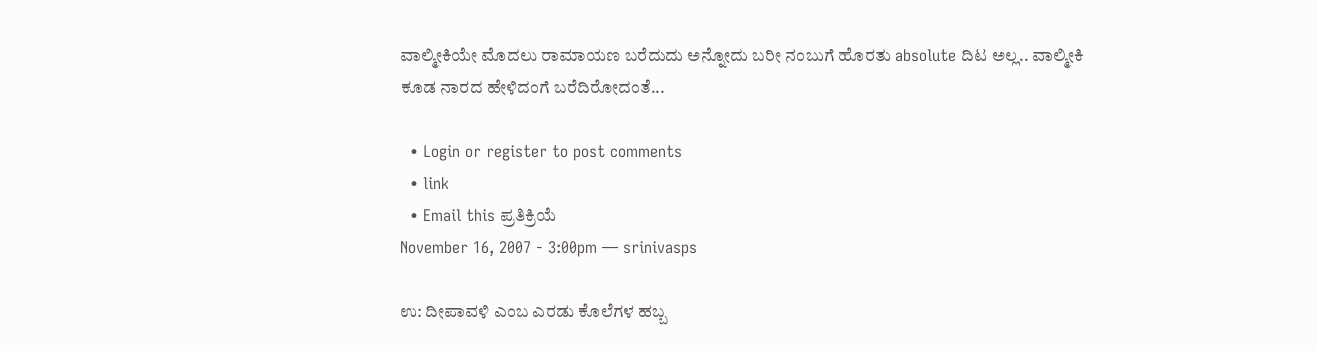ವಾಲ್ಮೀಕಿಯೇ ಮೊದಲು ರಾಮಾಯಣ ಬರೆದುದು ಅನ್ನೋದು ಬರೀ ನಂಬುಗೆ ಹೊರತು absolute ದಿಟ ಅಲ್ಲ.. ವಾಲ್ಮೀಕಿ ಕೂಡ ನಾರದ ಹೇಳಿದಂಗೆ ಬರೆದಿರೋದಂತೆ...

  • Login or register to post comments
  • link
  • Email this ಪ್ರತಿಕ್ರಿಯೆ
November 16, 2007 - 3:00pm — srinivasps

ಉ: ದೀಪಾವಳಿ ಎಂಬ ಎರಡು ಕೊಲೆಗಳ ಹಬ್ಬ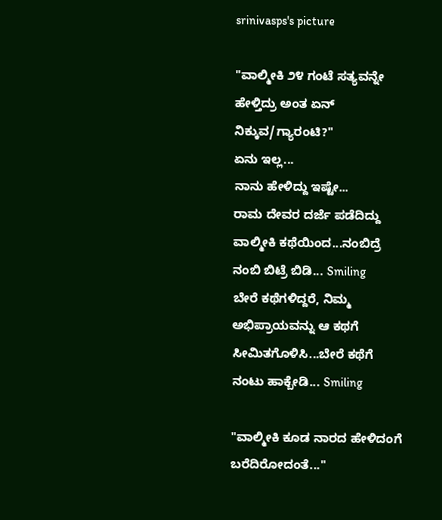srinivasps's picture

"ವಾಲ್ಮೀಕಿ ೨೪ ಗಂಟೆ ಸತ್ಯವನ್ನೇ ಹೇಳ್ತಿದ್ರು ಅಂತ ಏನ್ ನಿಕ್ಕುವ/ಗ್ಯಾರಂಟಿ?"
ಏನು ಇಲ್ಲ...
ನಾನು ಹೇಳಿದ್ದು ಇಷ್ಟೇ...
ರಾಮ ದೇವರ ದರ್ಜೆ ಪಡೆದಿದ್ದು ವಾಲ್ಮೀಕಿ ಕಥೆಯಿಂದ...ನಂಬಿದ್ರೆ ನಂಬಿ ಬಿಟ್ರೆ ಬಿಡಿ... Smiling
ಬೇರೆ ಕಥೆಗಳಿದ್ದರೆ, ನಿಮ್ಮ ಅಭಿಪ್ರಾಯವನ್ನು ಆ ಕಥಗೆ ಸೀಮಿತಗೊಳಿಸಿ...ಬೇರೆ ಕಥೆಗೆ ನಂಟು ಹಾಕ್ಬೇಡಿ... Smiling

"ವಾಲ್ಮೀಕಿ ಕೂಡ ನಾರದ ಹೇಳಿದಂಗೆ ಬರೆದಿರೋದಂತೆ..."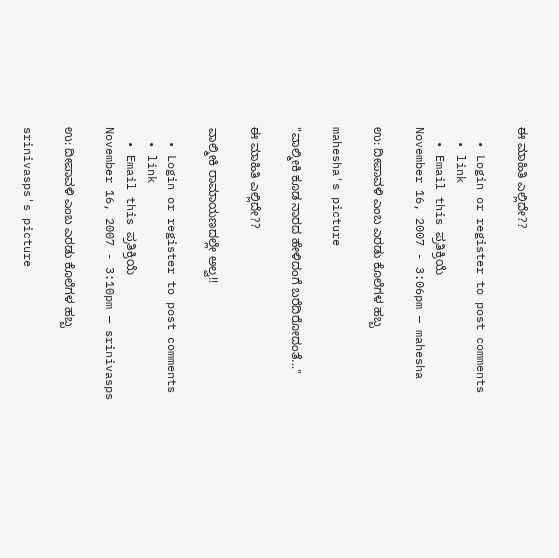ಈ ಮಾಹಿತಿ ಎಲ್ಲಿದೇ??

  • Login or register to post comments
  • link
  • Email this ಪ್ರತಿಕ್ರಿಯೆ
November 16, 2007 - 3:06pm — mahesha

ಉ: ದೀಪಾವಳಿ ಎಂಬ ಎರಡು ಕೊಲೆಗಳ ಹಬ್ಬ

mahesha's picture

"ವಾಲ್ಮೀಕಿ ಕೂಡ ನಾರದ ಹೇಳಿದಂಗೆ ಬರೆದಿರೋದಂತೆ..."

ಈ ಮಾಹಿತಿ ಎಲ್ಲಿದೇ??

ವಾಲ್ಮೀಕಿ ರಾಮಾಯಣದಲ್ಲೇ ಅಲ್ವ!!

  • Login or register to post comments
  • link
  • Email this ಪ್ರತಿಕ್ರಿಯೆ
November 16, 2007 - 3:10pm — srinivasps

ಉ: ದೀಪಾವಳಿ ಎಂಬ ಎರಡು ಕೊಲೆಗಳ ಹಬ್ಬ

srinivasps's picture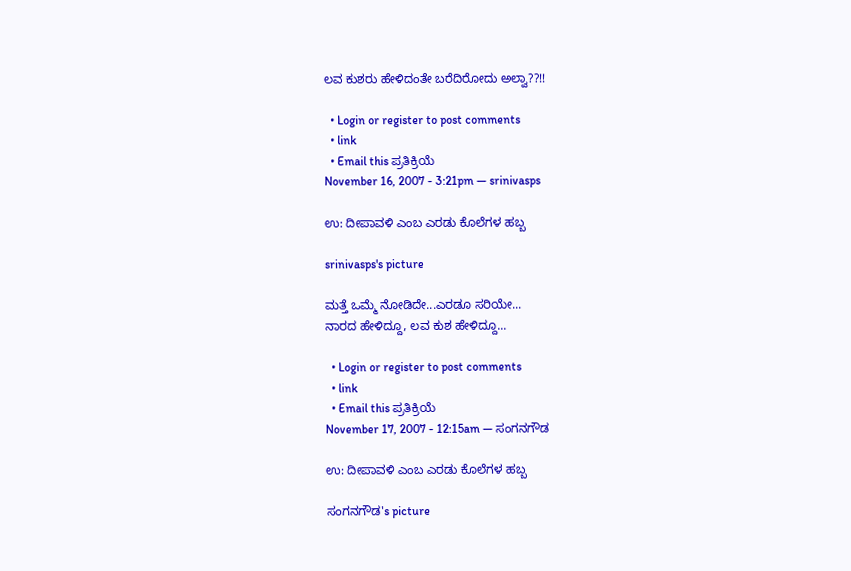ಲವ ಕುಶರು ಹೇಳಿದಂತೇ ಬರೆದಿರೋದು ಅಲ್ವಾ??!!

  • Login or register to post comments
  • link
  • Email this ಪ್ರತಿಕ್ರಿಯೆ
November 16, 2007 - 3:21pm — srinivasps

ಉ: ದೀಪಾವಳಿ ಎಂಬ ಎರಡು ಕೊಲೆಗಳ ಹಬ್ಬ

srinivasps's picture

ಮತ್ತೆ ಒಮ್ಮೆ ನೋಡಿದೇ...ಎರಡೂ ಸರಿಯೇ...
ನಾರದ ಹೇಳಿದ್ದೂ, ಲವ ಕುಶ ಹೇಳಿದ್ದೂ...

  • Login or register to post comments
  • link
  • Email this ಪ್ರತಿಕ್ರಿಯೆ
November 17, 2007 - 12:15am — ಸಂಗನಗೌಡ

ಉ: ದೀಪಾವಳಿ ಎಂಬ ಎರಡು ಕೊಲೆಗಳ ಹಬ್ಬ

ಸಂಗನಗೌಡ's picture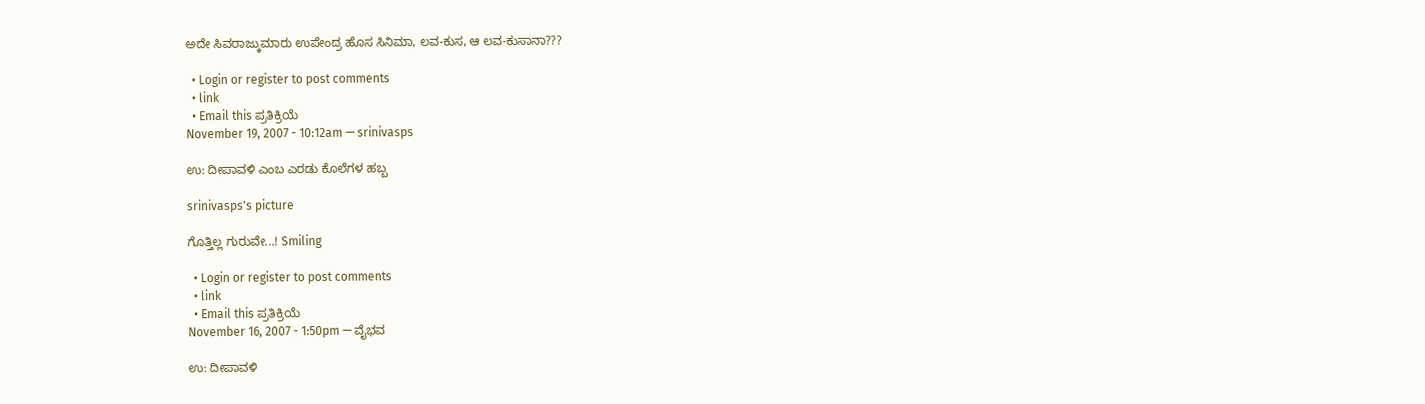ಅದೇ ಸಿವರಾಜ್ಕುಮಾರು ಉಪೇಂದ್ರ ಹೊಸ ಸಿನಿಮಾ, ಲವ-ಕುಸ, ಆ ಲವ-ಕುಸಾನಾ???

  • Login or register to post comments
  • link
  • Email this ಪ್ರತಿಕ್ರಿಯೆ
November 19, 2007 - 10:12am — srinivasps

ಉ: ದೀಪಾವಳಿ ಎಂಬ ಎರಡು ಕೊಲೆಗಳ ಹಬ್ಬ

srinivasps's picture

ಗೊತ್ತಿಲ್ಲ ಗುರುವೇ...! Smiling

  • Login or register to post comments
  • link
  • Email this ಪ್ರತಿಕ್ರಿಯೆ
November 16, 2007 - 1:50pm — ವೈಭವ

ಉ: ದೀಪಾವಳಿ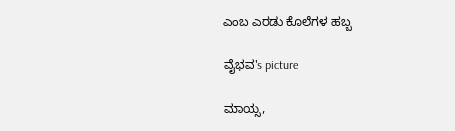ಎಂಬ ಎರಡು ಕೊಲೆಗಳ ಹಬ್ಬ

ವೈಭವ's picture

ಮಾಯ್ಸ,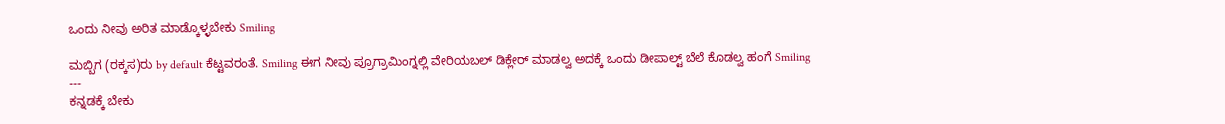ಒಂದು ನೀವು ಅರಿತ ಮಾಡ್ಕೊಳ್ಳಬೇಕು Smiling

ಮಬ್ಬಿಗ (ರಕ್ಕಸ)ರು by default ಕೆಟ್ಟವರಂತೆ. Smiling ಈಗ ನೀವು ಪ್ರೂಗ್ರಾಮಿಂಗ್ನಲ್ಲಿ ವೇರಿಯಬಲ್ ಡಿಕ್ಲೇರ್ ಮಾಡಲ್ವ ಅದಕ್ಕೆ ಒಂದು ಡೀಪಾಲ್ಟ್ ಬೆಲೆ ಕೊಡಲ್ವ ಹಂಗೆ Smiling
---
ಕನ್ನಡಕ್ಕೆ ಬೇಕು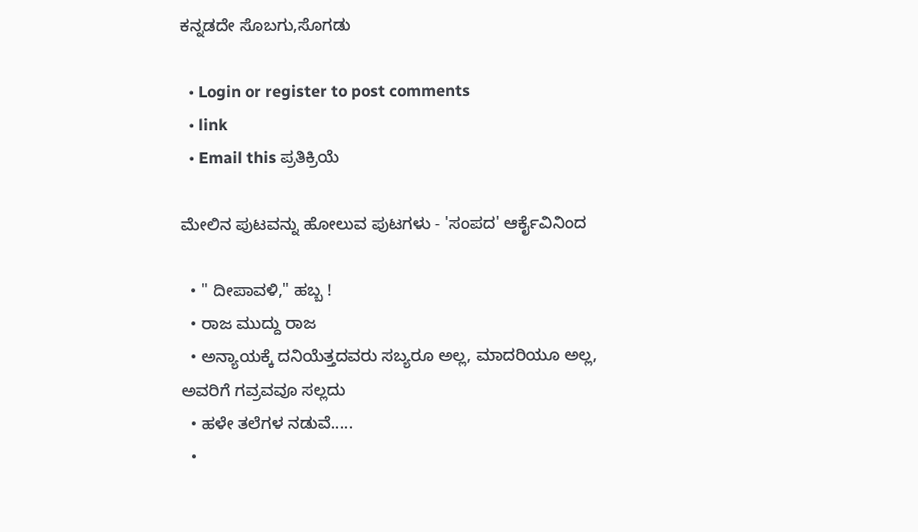ಕನ್ನಡದೇ ಸೊಬಗು,ಸೊಗಡು

  • Login or register to post comments
  • link
  • Email this ಪ್ರತಿಕ್ರಿಯೆ

ಮೇಲಿನ ಪುಟವನ್ನು ಹೋಲುವ ಪುಟಗಳು - 'ಸಂಪದ' ಆರ್ಕೈವಿನಿಂದ

  • " ದೀಪಾವಳಿ," ಹಬ್ಬ !
  • ರಾಜ ಮುದ್ದು ರಾಜ
  • ಅನ್ಯಾಯಕ್ಕೆ ದನಿಯೆತ್ತದವರು ಸಬ್ಯರೂ ಅಲ್ಲ, ಮಾದರಿಯೂ ಅಲ್ಲ, ಅವರಿಗೆ ಗವ್ರವವೂ ಸಲ್ಲದು
  • ಹಳೇ ತಲೆಗಳ ನಡುವೆ.....
  •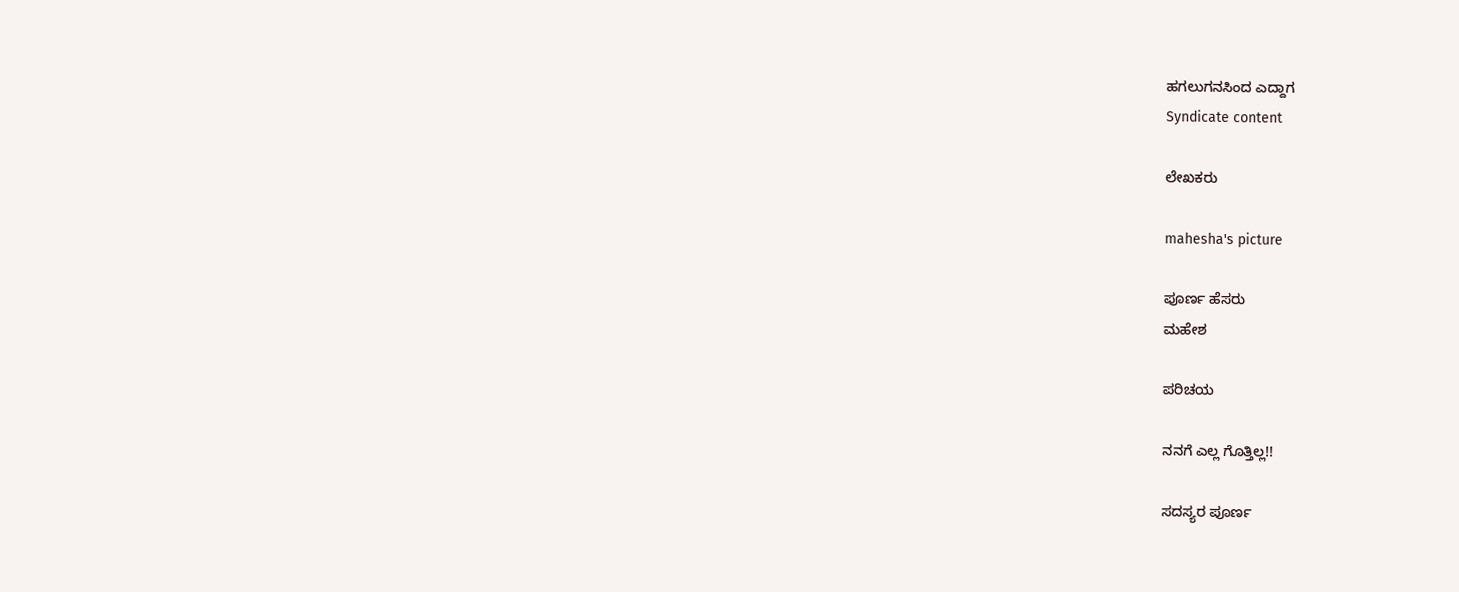ಹಗಲುಗನಸಿಂದ ಎದ್ದಾಗ
Syndicate content

ಲೇಖಕರು

mahesha's picture

ಪೂರ್ಣ ಹೆಸರು
ಮಹೇಶ

ಪರಿಚಯ

ನನಗೆ ಎಲ್ಲ ಗೊತ್ತಿಲ್ಲ!!

ಸದಸ್ಯರ ಪೂರ್ಣ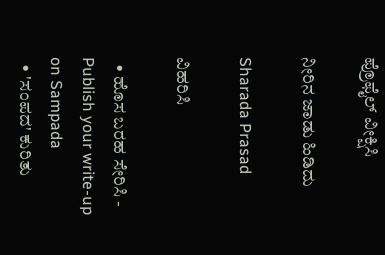ಪ್ರೊಫೈಲ್ ವೀಕ್ಷಿಸಿ

ನೀರಿನ ಜಾಡು ಹಿಡಿದು

Sharada Prasad

ವಿಹರಿಸಿ

  • ಹೊಸ ಬರಹ ಸೇರಿಸಿ - Publish your write-up on Sampada
  • 'ಸಂಪದ' ಕುರಿತು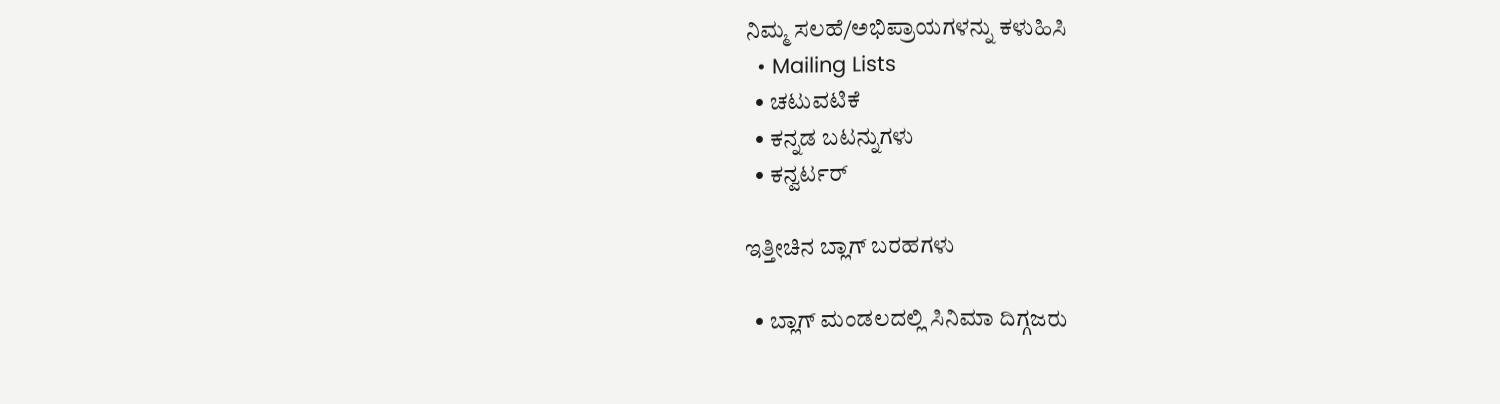ನಿಮ್ಮ ಸಲಹೆ/ಅಭಿಪ್ರಾಯಗಳನ್ನು ಕಳುಹಿಸಿ
  • Mailing Lists
  • ಚಟುವಟಿಕೆ
  • ಕನ್ನಡ ಬಟನ್ನುಗಳು
  • ಕನ್ವರ್ಟರ್

ಇತ್ತೀಚಿನ ಬ್ಲಾಗ್ ಬರಹಗಳು

  • ಬ್ಲಾಗ್ ಮಂಡಲದಲ್ಲಿ ಸಿನಿಮಾ ದಿಗ್ಗಜರು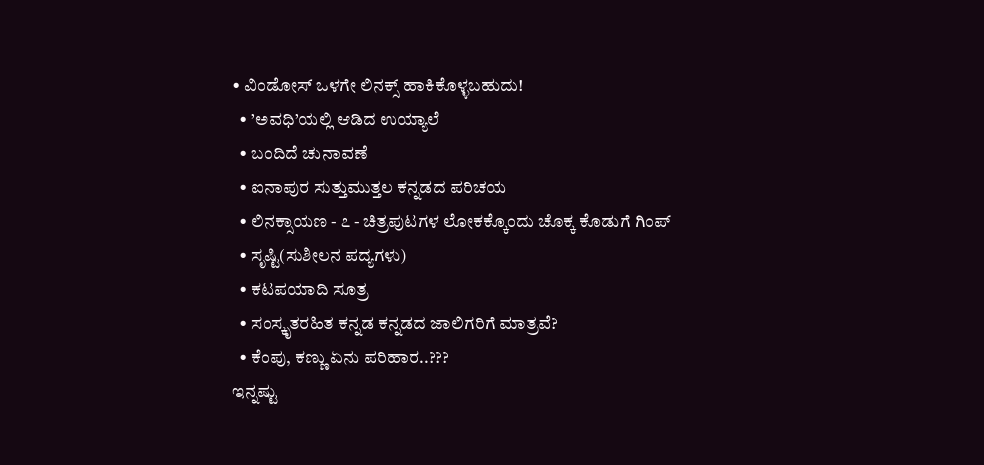• ವಿಂಡೋಸ್ ಒಳಗೇ ಲಿನಕ್ಸ್ ಹಾಕಿಕೊಳ್ಳಬಹುದು!
  • ’ಅವಧಿ’ಯಲ್ಲಿ ಆಡಿದ ಉಯ್ಯಾಲೆ
  • ಬಂದಿದೆ ಚುನಾವಣೆ
  • ಐನಾಪುರ ಸುತ್ತುಮುತ್ತಲ ಕನ್ನಡದ ಪರಿಚಯ
  • ಲಿನಕ್ಸಾಯಣ - ೭ - ಚಿತ್ರಪುಟಗಳ ಲೋಕಕ್ಕೊಂದು ಚೊಕ್ಕ ಕೊಡುಗೆ ಗಿಂಪ್
  • ಸೃಷ್ಟಿ(ಸುಶೀಲನ ಪದ್ಯಗಳು)
  • ಕಟಪಯಾದಿ ಸೂತ್ರ
  • ಸಂಸ್ಕೃತರಹಿತ ಕನ್ನಡ ಕನ್ನಡದ ಜಾಲಿಗರಿಗೆ ಮಾತ್ರವೆ?
  • ಕೆಂಪು, ಕಣ್ಣು ಏನು ಪರಿಹಾರ..???
ಇನ್ನಷ್ಟು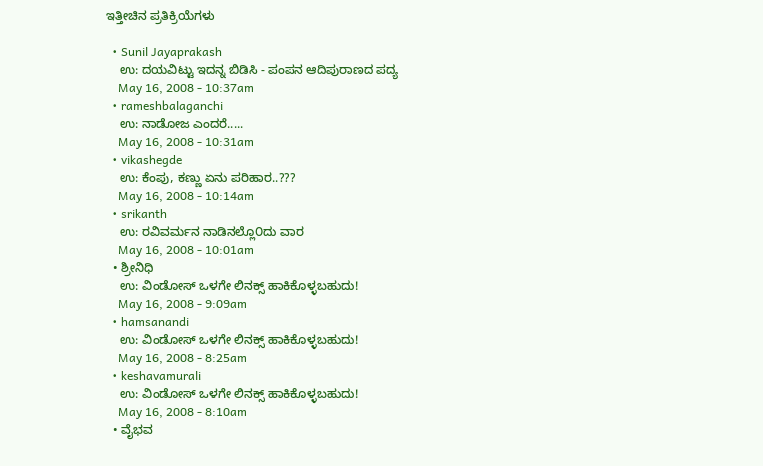ಇತ್ತೀಚಿನ ಪ್ರತಿಕ್ರಿಯೆಗಳು

  • Sunil Jayaprakash
    ಉ: ದಯವಿಟ್ಟು ಇದನ್ನ ಬಿಡಿಸಿ - ಪಂಪನ ಆದಿಪುರಾಣದ ಪದ್ಯ
    May 16, 2008 - 10:37am
  • rameshbalaganchi
    ಉ: ನಾಡೋಜ ಎಂದರೆ.....
    May 16, 2008 - 10:31am
  • vikashegde
    ಉ: ಕೆಂಪು, ಕಣ್ಣು ಏನು ಪರಿಹಾರ..???
    May 16, 2008 - 10:14am
  • srikanth
    ಉ: ರವಿವರ್ಮನ ನಾಡಿನಲ್ಲೊ೦ದು ವಾರ
    May 16, 2008 - 10:01am
  • ಶ್ರೀನಿಧಿ
    ಉ: ವಿಂಡೋಸ್ ಒಳಗೇ ಲಿನಕ್ಸ್ ಹಾಕಿಕೊಳ್ಳಬಹುದು!
    May 16, 2008 - 9:09am
  • hamsanandi
    ಉ: ವಿಂಡೋಸ್ ಒಳಗೇ ಲಿನಕ್ಸ್ ಹಾಕಿಕೊಳ್ಳಬಹುದು!
    May 16, 2008 - 8:25am
  • keshavamurali
    ಉ: ವಿಂಡೋಸ್ ಒಳಗೇ ಲಿನಕ್ಸ್ ಹಾಕಿಕೊಳ್ಳಬಹುದು!
    May 16, 2008 - 8:10am
  • ವೈಭವ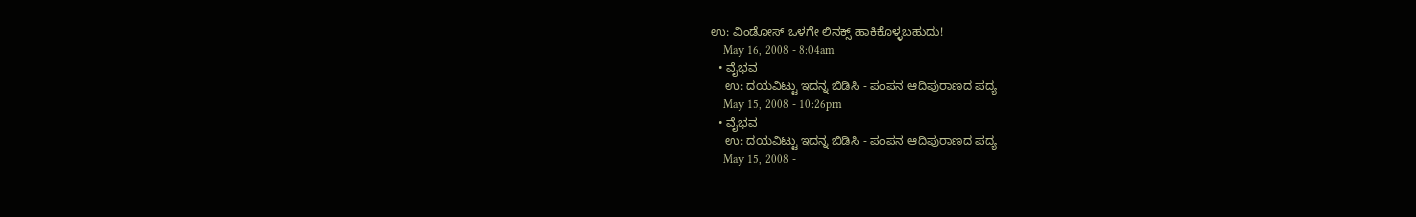ಉ: ವಿಂಡೋಸ್ ಒಳಗೇ ಲಿನಕ್ಸ್ ಹಾಕಿಕೊಳ್ಳಬಹುದು!
    May 16, 2008 - 8:04am
  • ವೈಭವ
    ಉ: ದಯವಿಟ್ಟು ಇದನ್ನ ಬಿಡಿಸಿ - ಪಂಪನ ಆದಿಪುರಾಣದ ಪದ್ಯ
    May 15, 2008 - 10:26pm
  • ವೈಭವ
    ಉ: ದಯವಿಟ್ಟು ಇದನ್ನ ಬಿಡಿಸಿ - ಪಂಪನ ಆದಿಪುರಾಣದ ಪದ್ಯ
    May 15, 2008 -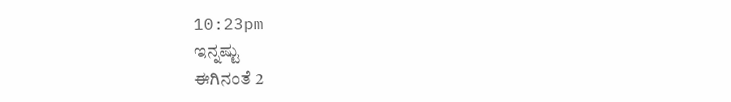10:23pm
ಇನ್ನಷ್ಟು
ಈಗಿನಂತೆ 2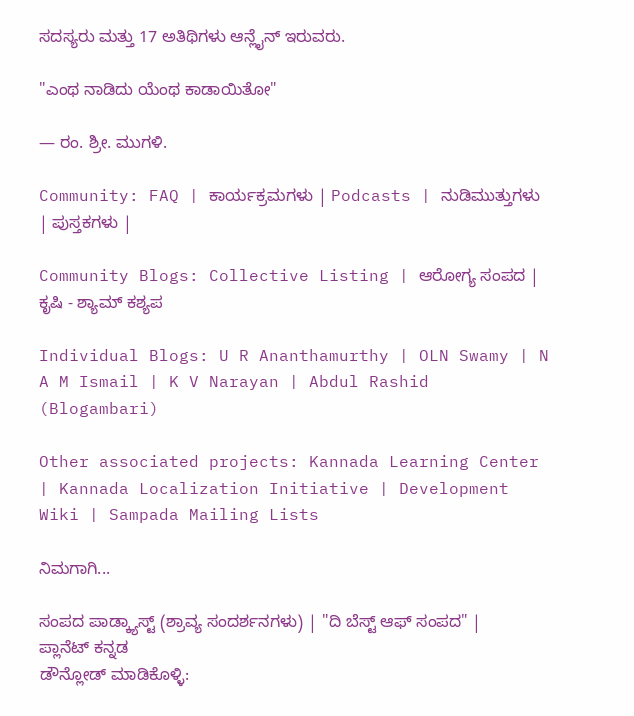ಸದಸ್ಯರು ಮತ್ತು 17 ಅತಿಥಿಗಳು ಆನ್ಲೈನ್ ಇರುವರು.

"ಎಂಥ ನಾಡಿದು ಯೆಂಥ ಕಾಡಾಯಿತೋ"

— ರಂ. ಶ್ರೀ. ಮುಗಳಿ.

Community: FAQ | ಕಾರ್ಯಕ್ರಮಗಳು | Podcasts | ನುಡಿಮುತ್ತುಗಳು | ಪುಸ್ತಕಗಳು |

Community Blogs: Collective Listing | ಆರೋಗ್ಯ ಸಂಪದ | ಕೃಷಿ - ಶ್ಯಾಮ್ ಕಶ್ಯಪ

Individual Blogs: U R Ananthamurthy | OLN Swamy | N A M Ismail | K V Narayan | Abdul Rashid (Blogambari)

Other associated projects: Kannada Learning Center | Kannada Localization Initiative | Development Wiki | Sampada Mailing Lists

ನಿಮಗಾಗಿ...

ಸಂಪದ ಪಾಡ್ಕ್ಯಾಸ್ಟ್ (ಶ್ರಾವ್ಯ ಸಂದರ್ಶನಗಳು) | "ದಿ ಬೆಸ್ಟ್ ಆಫ್ ಸಂಪದ" | ಪ್ಲಾನೆಟ್ ಕನ್ನಡ
ಡೌನ್ಲೋಡ್ ಮಾಡಿಕೊಳ್ಳಿ: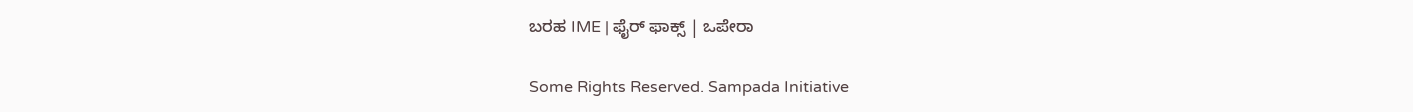ಬರಹ IME | ಫೈರ್ ಫಾಕ್ಸ್ | ಒಪೇರಾ

Some Rights Reserved. Sampada Initiative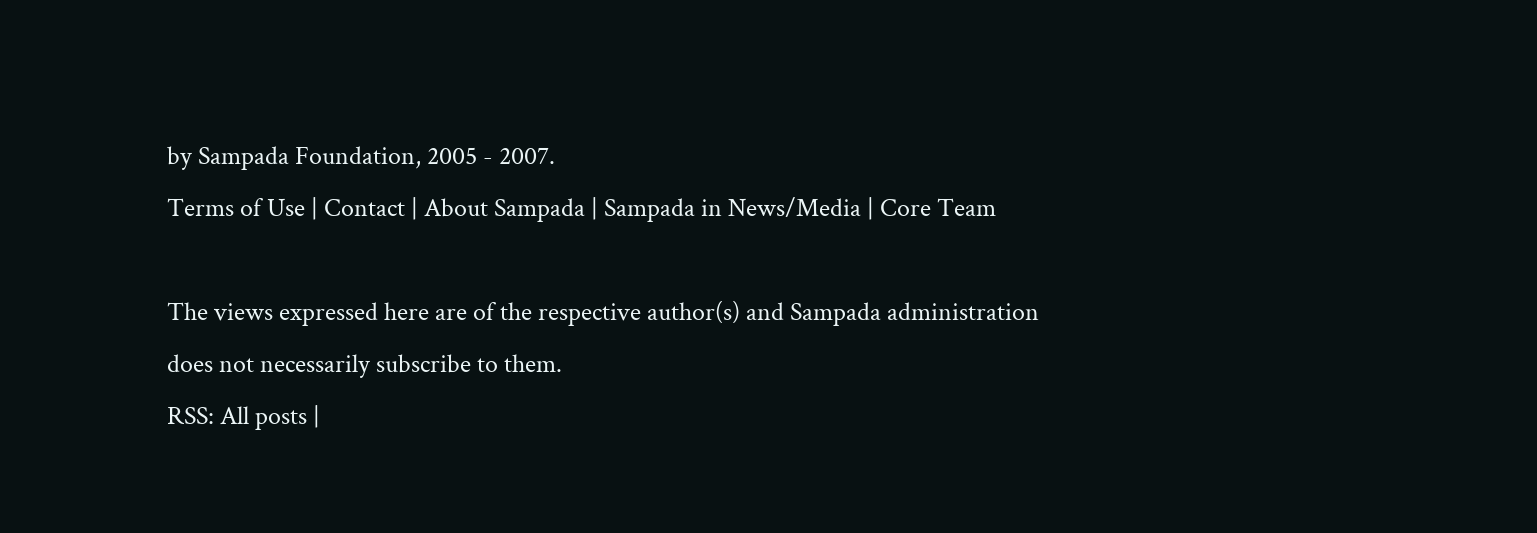by Sampada Foundation, 2005 - 2007.
Terms of Use | Contact | About Sampada | Sampada in News/Media | Core Team

The views expressed here are of the respective author(s) and Sampada administration does not necessarily subscribe to them.
RSS: All posts |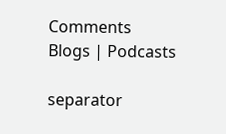Comments
Blogs | Podcasts

separator